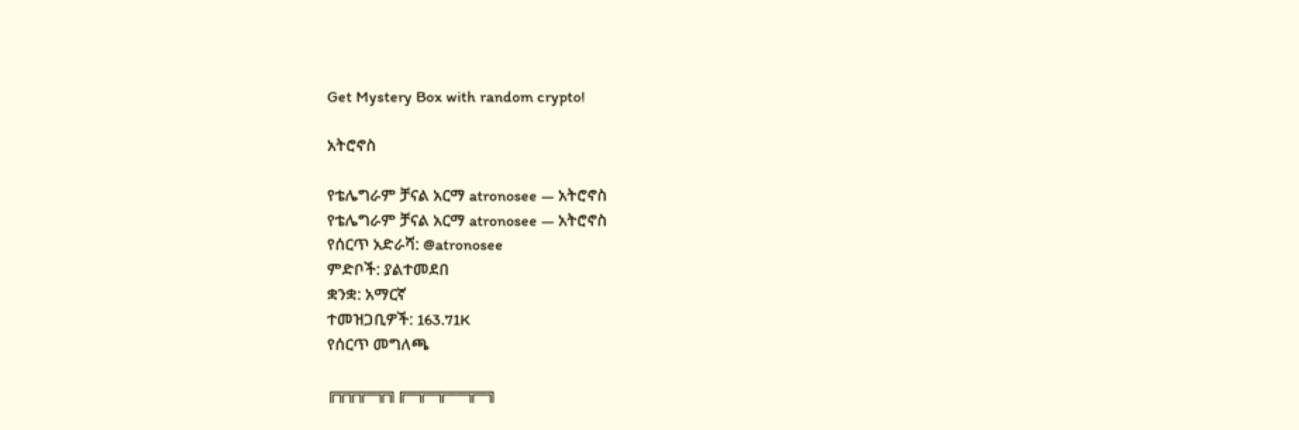Get Mystery Box with random crypto!

አትሮኖስ

የቴሌግራም ቻናል አርማ atronosee — አትሮኖስ
የቴሌግራም ቻናል አርማ atronosee — አትሮኖስ
የሰርጥ አድራሻ: @atronosee
ምድቦች: ያልተመደበ
ቋንቋ: አማርኛ
ተመዝጋቢዎች: 163.71K
የሰርጥ መግለጫ

╔╦╦╦═╦╗╔═╦═╦══╦═╗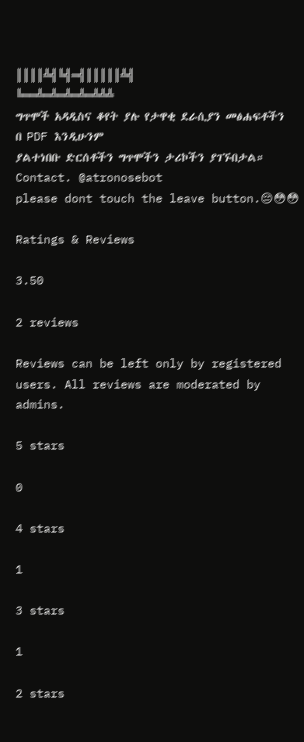║║║║╩╣╚╣═╣║║║║║╩╣
╚══╩═╩═╩═╩═╩╩╩
ግጥሞች አዳዲስና ቆየት ያሉ የታዋቂ ደራሲያን መፅሐፍቶችን በ PDF እንዲሁንም
ያልተነበቡ ድርሰቶችን ግጥሞችን ታሪኮችን ያገኙበታል።
Contact. @atronosebot
please dont touch the leave button.😔😳😳

Ratings & Reviews

3.50

2 reviews

Reviews can be left only by registered users. All reviews are moderated by admins.

5 stars

0

4 stars

1

3 stars

1

2 stars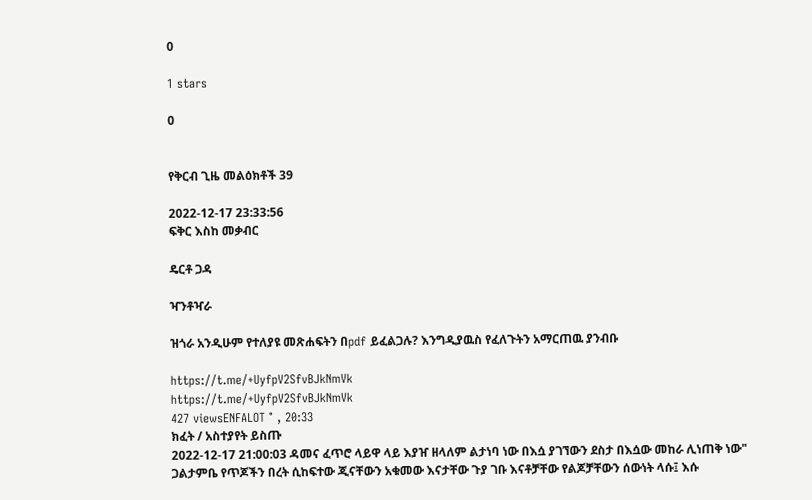0

1 stars

0


የቅርብ ጊዜ መልዕክቶች 39

2022-12-17 23:33:56
ፍቅር እስከ መቃብር

ዴርቶ ጋዳ

ዣንቶዣራ

ዝጎራ አንዲሁም የተለያዩ መጽሐፍትን በpdf ይፈልጋሉ? እንግዲያዉስ የፈለጉትን አማርጠዉ ያንብቡ

https://t.me/+UyfpV2SfvBJkNmVk
https://t.me/+UyfpV2SfvBJkNmVk
427 viewsENFALOT ° , 20:33
ክፈት / አስተያየት ይስጡ
2022-12-17 21:00:03 ዳመና ፈጥሮ ላይዋ ላይ እያዠ ዘላለም ልታነባ ነው በእሷ ያገኘውን ደስታ በእሷው መከራ ሊነጠቅ ነው"
ጋልታምቤ የጥጆችን በረት ሲከፍተው ጂናቸውን አቁመው እናታቸው ጉያ ገቡ እናቶቻቸው የልጆቻቸውን ሰውነት ላሱ፤ እሱ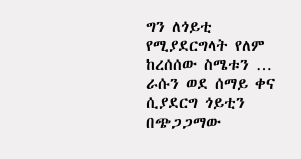ግን ለጎይቲ የሚያደርግላት የለም ከረሰሰው ስሜቱን … ራሱን ወደ ሰማይ ቀና ሲያደርግ ጎይቲን በጭጋጋማው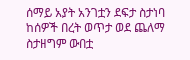ሰማይ አያት አንገቷን ደፍታ ስታነባ ከሰዎች በረት ወጥታ ወደ ጨለማ ስታዘግም ውበቷ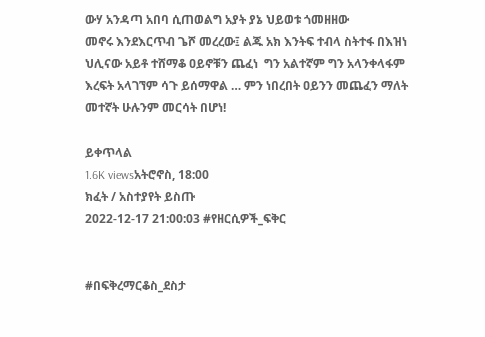ውሃ አንዳጣ አበባ ሲጠወልግ አያት ያኔ ህይወቱ ጎመዘዘው
መኖሩ እንደእርጥብ ጌሾ መረረው፤ ልጁ አክ እንትፍ ተብላ ስትተፋ በእዝነ  ህሊናው አይቶ ተሸማቆ ዐይኖቹን ጨፈነ  ግን አልተኛም ግን አላንቀላፋም እረፍት አላገኘም ሳጉ ይሰማዋል … ምን ነበረበት ዐይንን መጨፈን ማለት መተኛት ሁሉንም መርሳት በሆነ!

ይቀጥላል
1.6K viewsአትሮኖስ, 18:00
ክፈት / አስተያየት ይስጡ
2022-12-17 21:00:03 #የዘርሲዎች_ፍቅር


#በፍቅረማርቆስ_ደስታ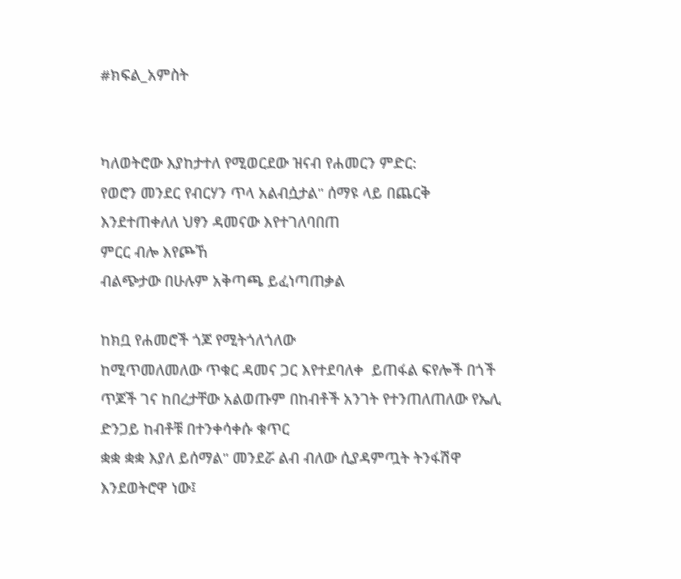#ክፍል_አምስት


ካለወትሮው እያከታተለ የሚወርደው ዝናብ የሐመርን ምድር:
የወሮን መንደር የብርሃን ጥላ አልብሷታል" ሰማዩ ላይ በጨርቅ እንደተጠቀለለ ህፃን ዳመናው እየተገለባበጠ
ምርር ብሎ እየጮኸ
ብልጭታው በሁሉም አቅጣጫ ይፈነጣጠቃል

ከክቧ የሐመሮች ጎጆ የሚትጎለጎለው
ከሚጥመለመለው ጥቁር ዳመና ጋር እየተደባለቀ  ይጠፋል ፍየሎች በጎች ጥጆች ገና ከበረታቸው አልወጡም በከብቶች አንገት የተንጠለጠለው የኤሊ ድንጋይ ከብቶቹ በተንቀሳቀሱ ቁጥር
ቋቋ ቋቋ እያለ ይሰማል" መንደሯ ልብ ብለው ሲያዳምጧት ትንፋሽዋ እንደወትሮዋ ነው፤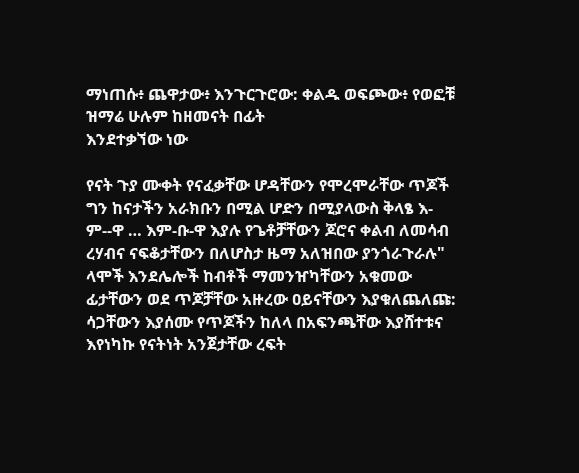ማነጠሱ፥ ጨዋታው፥ እንጉርጉሮው: ቀልዱ ወፍጮው፥ የወፎቹ ዝማሬ ሁሉም ከዘመናት በፊት
እንደተቃኘው ነው

የናት ጉያ ሙቀት የናፈቃቸው ሆዳቸውን የሞረሞራቸው ጥጆች ግን ከናታችን አራክቡን በሚል ሆድን በሚያላውስ ቅላፄ እ-
ም--ዋ … እም-ቡ-ዋ እያሉ የጌቶቻቸውን ጆሮና ቀልብ ለመሳብ ረሃብና ናፍቆታቸውን በለሆስታ ዜማ አለዝበው ያንጎራጉራሉ" ላሞች እንደሌሎች ከብቶች ማመንዠካቸውን አቁመው ፊታቸውን ወደ ጥጆቻቸው አዙረው ዐይናቸውን እያቁለጨለጩ: ሳጋቸውን እያሰሙ የጥጆችን ከለላ በአፍንጫቸው እያሸተቱና
እየነካኩ የናትነት አንጀታቸው ረፍት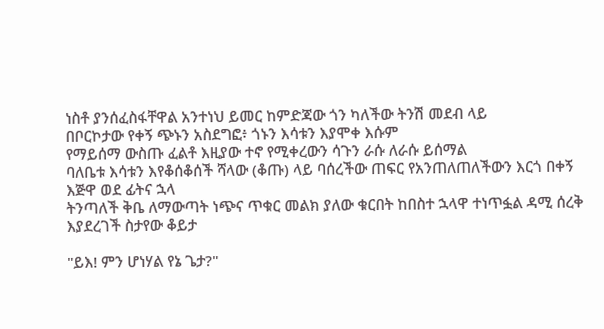ነስቶ ያንሰፈስፋቸዋል አንተነህ ይመር ከምድጃው ጎን ካለችው ትንሽ መደብ ላይ
በቦርኮታው የቀኝ ጭኑን አስደግፎ፥ ጎኑን እሳቱን እያሞቀ እሱም
የማይሰማ ውስጡ ፈልቶ እዚያው ተኖ የሚቀረውን ሳጉን ራሱ ለራሱ ይሰማል
ባለቤቱ እሳቱን እየቆሰቆሰች ሻላው (ቆጡ) ላይ ባሰረችው ጠፍር የአንጠለጠለችውን እርጎ በቀኝ እጅዋ ወደ ፊትና ኋላ
ትንጣለች ቅቤ ለማውጣት ነጭና ጥቁር መልክ ያለው ቁርበት ከበስተ ኋላዋ ተነጥፏል ዳሚ ሰረቅ እያደረገች ስታየው ቆይታ

"ይእ! ምን ሆነሃል የኔ ጌታ?"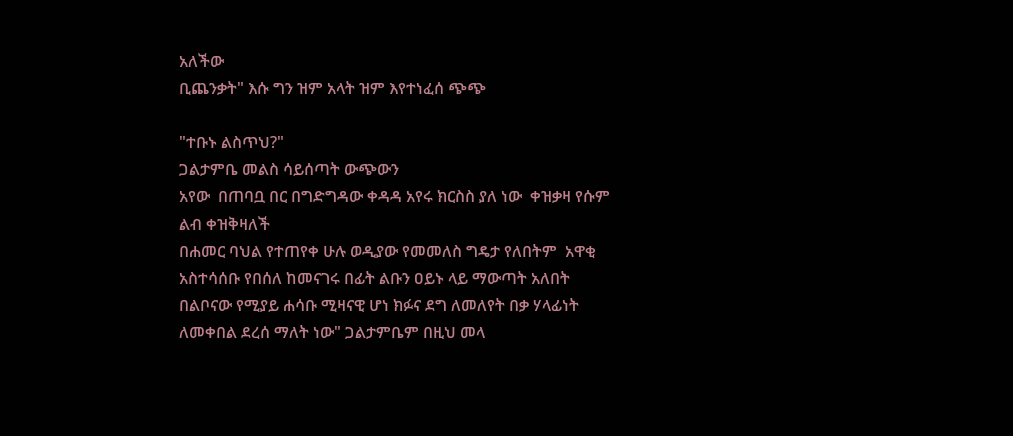አለችው
ቢጨንቃት" እሱ ግን ዝም አላት ዝም እየተነፈሰ ጭጭ

"ተቡኑ ልስጥህ?"
ጋልታምቤ መልስ ሳይሰጣት ውጭውን
አየው  በጠባቧ በር በግድግዳው ቀዳዳ አየሩ ክርስስ ያለ ነው  ቀዝቃዛ የሱም ልብ ቀዝቅዛለች
በሐመር ባህል የተጠየቀ ሁሉ ወዲያው የመመለስ ግዴታ የለበትም  አዋቂ አስተሳሰቡ የበሰለ ከመናገሩ በፊት ልቡን ዐይኑ ላይ ማውጣት አለበት በልቦናው የሚያይ ሐሳቡ ሚዛናዊ ሆነ ክፉና ደግ ለመለየት በቃ ሃላፊነት ለመቀበል ደረሰ ማለት ነው" ጋልታምቤም በዚህ መላ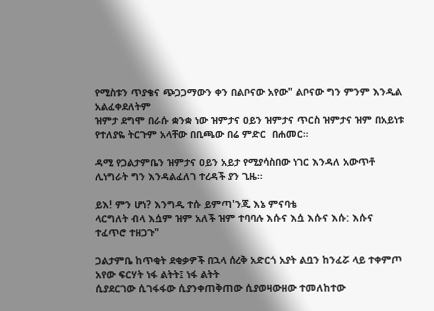የሚስቱን ጥያቄና ጭጋጋማውን ቀን በልቦናው አየው" ልቦናው ግን ምንም እንዲል አልፈቀደለትም
ዝምታ ደግሞ በራሱ ቋንቋ ነው ዝምታና ዐይን ዝምታና ጥርስ ዝምታና ዝም በአይነቱ የተለያዬ ትርጉም አላቸው በቢጫው በሬ ምድር  በሐመር።

ዳሚ የጋልታምቤን ዝምታና ዐይን አይታ የሚያሳስበው ነገር እንዳለ አውጥቶ ሊነግራት ግን እንዳልፈለገ ተረዳች ያን ጊዜ።

ይእ! ምን ሆነ? እንግዲ ተሱ ይምጣ'ንጂ እኔ ምናባቴ
ላርግለት ብላ እሷም ዝም አለች ዝም ተባባሉ እሱና እሷ እሱና እሱ: እሱና ተፈጥሮ ተዘጋጉ"

ጋልታምቤ ከጥቂት ደቂቃዎች በኋላ ሰረቅ አድርጎ አያት ልቧን ከንፈሯ ላይ ተቀምጦ አየው ፍርሃት ነፋ ልትት፤ ነፋ ልትት
ሲያደርገው ሲገፋፋው ሲያንቀጠቅጠው ሲያወዛውዘው ተመለከተው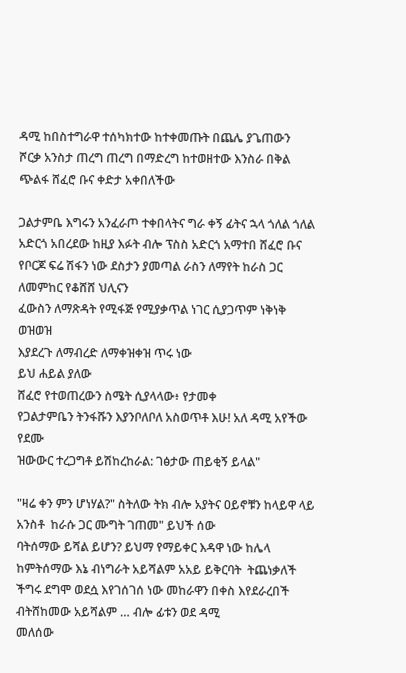ዳሚ ከበስተግራዋ ተሰካክተው ከተቀመጡት በጨሌ ያጌጠውን
ሾርቃ አንስታ ጠረግ ጠረግ በማድረግ ከተወዘተው እንስራ በቅል ጭልፋ ሸፈሮ ቡና ቀድታ አቀበለችው

ጋልታምቤ እግሩን አንፈራጦ ተቀበላትና ግራ ቀኝ ፊትና ኋላ ጎለል ጎለል አድርጎ አበረደው ከዚያ እፉት ብሎ ፕስስ አድርጎ አማተበ ሸፈሮ ቡና የቦርጆ ፍሬ ሽፋን ነው ደስታን ያመጣል ራስን ለማየት ከራስ ጋር ለመምከር የቆሸሸ ህሊናን
ፈውስን ለማጽዳት የሚፋጅ የሚያቃጥል ነገር ሲያጋጥም ነቅነቅ ወዝወዝ
እያደረጉ ለማብረድ ለማቀዝቀዝ ጥሩ ነው
ይህ ሐይል ያለው
ሸፈሮ የተወጠረውን ስሜት ሲያላላው፥ የታመቀ
የጋልታምቤን ትንፋሹን እያንቦለቦለ አስወጥቶ እሁ! አለ ዳሚ አየችው የደሙ
ዝውውር ተረጋግቶ ይሽከረከራል: ገፅታው ጠይቂኝ ይላል"

"ዛሬ ቀን ምን ሆነሃል?" ስትለው ትክ ብሎ አያትና ዐይኖቹን ከላይዋ ላይ አንስቶ  ከራሱ ጋር ሙግት ገጠመ" ይህች ሰው
ባትሰማው ይሻል ይሆን? ይህማ የማይቀር እዳዋ ነው ከሌላ ከምትሰማው እኔ ብነግራት አይሻልም አአይ ይቅርባት  ትጨነቃለች ችግሩ ደግሞ ወደሷ እየገሰገሰ ነው መከራዋን በቀስ እየደራረበች ብትሸከመው አይሻልም … ብሎ ፊቱን ወደ ዳሚ
መለሰው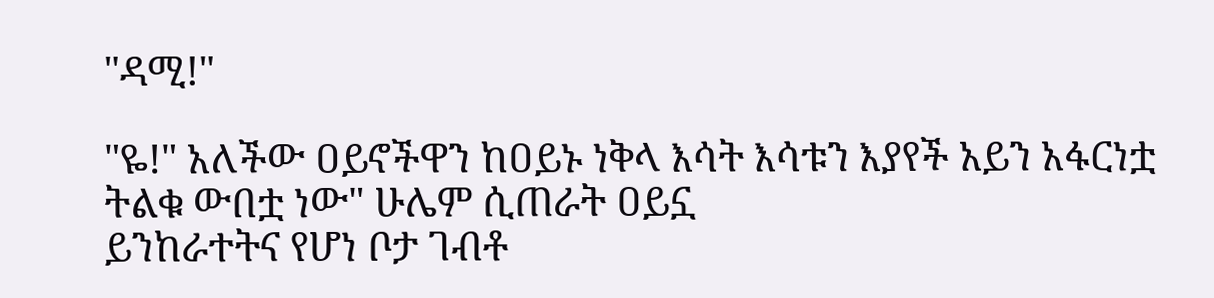"ዳሚ!"

"ዬ!" አለችው ዐይኖችዋን ከዐይኑ ነቅላ እሳት እሳቱን እያየች አይን አፋርነቷ
ትልቁ ውበቷ ነው" ሁሌም ሲጠራት ዐይኗ
ይንከራተትና የሆነ ቦታ ገብቶ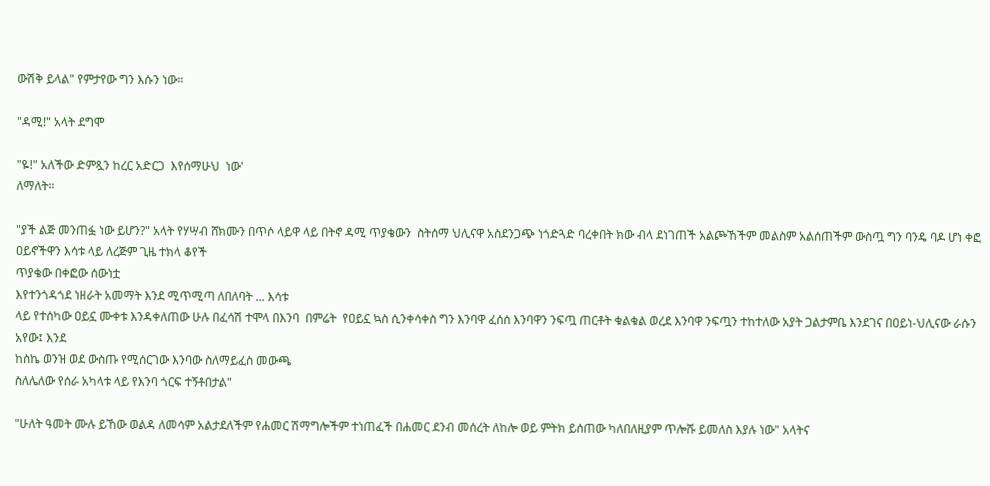ውሽቅ ይላል" የምታየው ግን እሱን ነው።

"ዳሚ!" አላት ደግሞ

"ዬ!" አለችው ድምጿን ከረር አድርጋ  እየሰማሁህ  ነው'
ለማለት።

"ያች ልጅ መንጠፏ ነው ይሆን?" አላት የሃሣብ ሸክሙን በጥሶ ላይዋ ላይ በትኖ ዳሚ ጥያቄውን  ስትሰማ ህሊናዋ አስደንጋጭ ነጎድጓድ ባረቀበት ክው ብላ ደነገጠች አልጮኸችም መልስም አልሰጠችም ውስጧ ግን ባንዴ ባዶ ሆነ ቀፎ ዐይኖችዋን እሳቱ ላይ ለረጅም ጊዜ ተክላ ቆየች
ጥያቄው በቀፎው ሰውነቷ
እየተንጎዳጎደ ነዘራት አመማት እንደ ሚጥሚጣ ለበለባት ... እሳቱ
ላይ የተሰካው ዐይኗ ሙቀቱ እንዳቀለጠው ሁሉ በፈሳሽ ተሞላ በእንባ  በምሬት  የዐይኗ ኳስ ሲንቀሳቀስ ግን እንባዋ ፈሰሰ እንባዋን ንፍጧ ጠርቶት ቁልቁል ወረደ እንባዋ ንፍጧን ተከተለው አያት ጋልታምቤ እንደገና በዐይነ-ህሊናው ራሱን አየው፤ እንደ
ከስኬ ወንዝ ወደ ውስጡ የሚሰርገው እንባው ስለማይፈስ መውጫ
ስለሌለው የሰራ አካላቱ ላይ የእንባ ጎርፍ ተኝቶበታል"

"ሁለት ዓመት ሙሉ ይኸው ወልዳ ለመሳም አልታደለችም የሐመር ሽማግሎችም ተነጠፈች በሐመር ደንብ መሰረት ለከሎ ወይ ምትክ ይሰጠው ካለበለዚያም ጥሎሹ ይመለስ እያሉ ነው" አላትና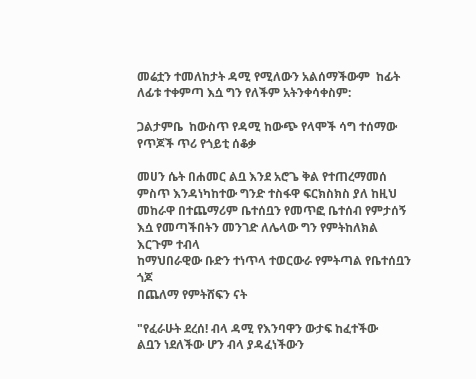መሬቷን ተመለከታት ዳሚ የሚለውን አልሰማችውም  ከፊት ለፊቱ ተቀምጣ እሷ ግን የለችም አትንቀሳቀስም:

ጋልታምቤ  ከውስጥ የዳሚ ከውጭ የላሞች ሳግ ተሰማው የጥጆች ጥሪ የጎይቲ ሰቆቃ

መሀን ሴት በሐመር ልቧ እንደ አሮጌ ቅል የተጠረማመሰ ምስጥ እንዳነካከተው ግንድ ተስፋዋ ፍርክስክስ ያለ ከዚህ መከራዋ በተጨማሪም ቤተሰቧን የመጥፎ ቤተሰብ የምታሰኝ እሷ የመጣችበትን መንገድ ለሌላው ግን የምትከለክል
እርጉም ተብላ
ከማህበራዊው ቡድን ተነጥላ ተወርውራ የምትጣል የቤተሰቧን ጎጆ
በጨለማ የምትሸፍን ናት

"የፈራሁት ደረሰ! ብላ ዳሚ የእንባዋን ውታፍ ከፈተችው
ልቧን ነደለችው ሆን ብላ ያዳፈነችውን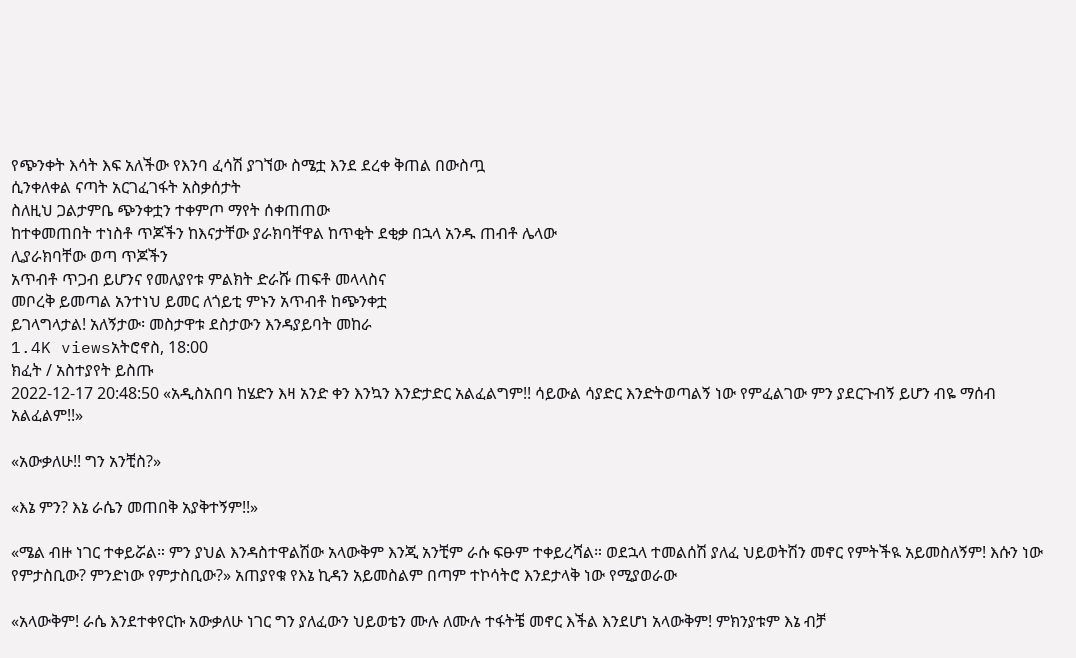የጭንቀት እሳት እፍ አለችው የእንባ ፈሳሽ ያገኘው ስሜቷ እንደ ደረቀ ቅጠል በውስጧ
ሲንቀለቀል ናጣት አርገፈገፋት አስቃሰታት
ስለዚህ ጋልታምቤ ጭንቀቷን ተቀምጦ ማየት ሰቀጠጠው
ከተቀመጠበት ተነስቶ ጥጆችን ከእናታቸው ያራክባቸዋል ከጥቂት ደቂቃ በኋላ አንዱ ጠብቶ ሌላው
ሊያራክባቸው ወጣ ጥጆችን
አጥብቶ ጥጋብ ይሆንና የመለያየቱ ምልክት ድራሹ ጠፍቶ መላላስና
መቦረቅ ይመጣል አንተነህ ይመር ለጎይቲ ምኑን አጥብቶ ከጭንቀቷ
ይገላግላታል! አለኝታው፡ መስታዋቱ ደስታውን እንዳያይባት መከራ
1.4K viewsአትሮኖስ, 18:00
ክፈት / አስተያየት ይስጡ
2022-12-17 20:48:50 «አዲስአበባ ከሄድን እዛ አንድ ቀን እንኳን እንድታድር አልፈልግም!! ሳይውል ሳያድር እንድትወጣልኝ ነው የምፈልገው ምን ያደርጉብኝ ይሆን ብዬ ማሰብ አልፈልም!!»

«አውቃለሁ!! ግን አንቺስ?»

«እኔ ምን? እኔ ራሴን መጠበቅ አያቅተኝም!!»

«ሜል ብዙ ነገር ተቀይሯል። ምን ያህል እንዳስተዋልሽው አላውቅም እንጂ አንቺም ራሱ ፍፁም ተቀይረሻል። ወደኋላ ተመልሰሽ ያለፈ ህይወትሽን መኖር የምትችዪ አይመስለኝም! እሱን ነው የምታስቢው? ምንድነው የምታስቢው?» አጠያየቁ የእኔ ኪዳን አይመስልም በጣም ተኮሳትሮ እንደታላቅ ነው የሚያወራው

«አላውቅም! ራሴ እንደተቀየርኩ አውቃለሁ ነገር ግን ያለፈውን ህይወቴን ሙሉ ለሙሉ ተፋትቼ መኖር እችል እንደሆነ አላውቅም! ምክንያቱም እኔ ብቻ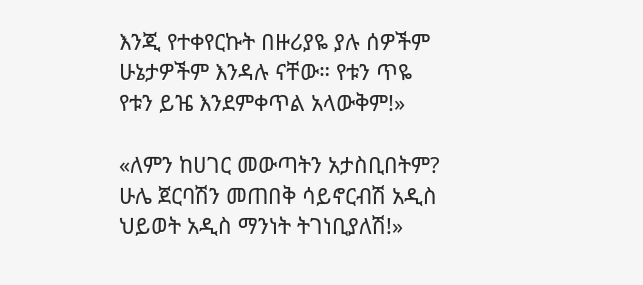እንጂ የተቀየርኩት በዙሪያዬ ያሉ ሰዎችም ሁኔታዎችም እንዳሉ ናቸው። የቱን ጥዬ የቱን ይዤ እንደምቀጥል አላውቅም!»

«ለምን ከሀገር መውጣትን አታስቢበትም? ሁሌ ጀርባሽን መጠበቅ ሳይኖርብሽ አዲስ ህይወት አዲስ ማንነት ትገነቢያለሽ!»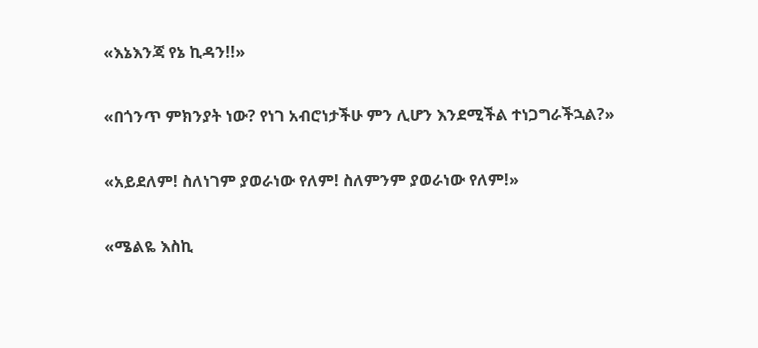«እኔእንጃ የኔ ኪዳን!!»

«በጎንጥ ምክንያት ነው? የነገ አብሮነታችሁ ምን ሊሆን እንደሚችል ተነጋግራችኋል?»

«አይደለም! ስለነገም ያወራነው የለም! ስለምንም ያወራነው የለም!»

«ሜልዬ እስኪ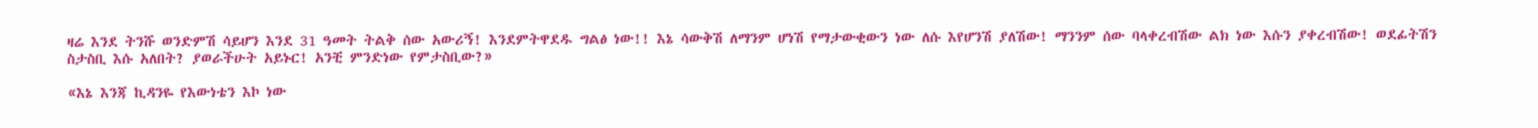ዛሬ እንደ ትንሹ ወንድምሽ ሳይሆን እንደ 31 ዓመት ትልቅ ሰው አውሪኝ! እንደምትዋደዱ ግልፅ ነው!! እኔ ሳውቅሽ ለማንም ሆነሽ የማታውቂውን ነው ለሱ እየሆንሽ ያለሽው! ማንንም ሰው ባላቀረብሽው ልክ ነው እሱን ያቀረብሽው! ወደፊትሽን ስታስቢ እሱ አለበት? ያወራችሁት አይኑር! አንቺ ምንድነው የምታስቢው?»

«እኔ እንጃ ኪዳንዬ የእውነቴን እኮ ነው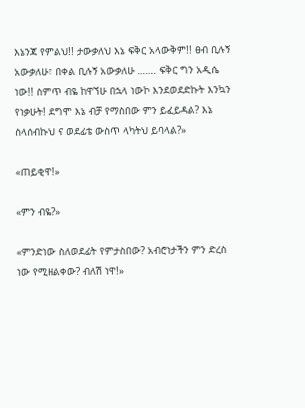እኔንጃ የምልህ!! ታውቃለህ እኔ ፍቅር አላውቅም!! ፀብ ቢሉኝ አውቃለሁ፣ በቀል ቢሉኝ አውቃለሁ ……. ፍቅር ግን አዲሴ ነው!! ስምጥ ብዬ ከዋኘሁ በኋላ ነውኮ እንደወደድኩት እንኳን የነቃሁት! ደግሞ እኔ ብቻ የማስበው ምን ይፈይዳል? እኔ ስላሰብኩህ ና ወደፊቴ ውስጥ ላካትህ ይባላል?»

«ጠይቂዋ!»

«ምን ብዬ?»

«ምንድነው ስለወደፊት የምታስበው? አብሮነታችን ምን ድረስ ነው የሚዘልቀው? ብለሽ ነዋ!»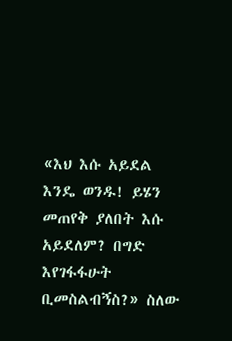«እህ እሱ አይደል እንዴ ወንዱ! ይሄን መጠየቅ ያለበት እሱ አይደለም? በግድ እየገፋፋሁት ቢመስልብኝስ?» ስለው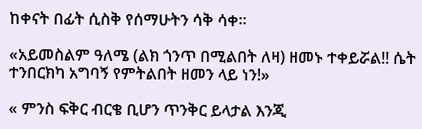ከቀናት በፊት ሲስቅ የሰማሁትን ሳቅ ሳቀ።

«አይመስልም ዓለሜ (ልክ ጎንጥ በሚልበት ለዛ) ዘመኑ ተቀይሯል!! ሴት ተንበርክካ አግባኝ የምትልበት ዘመን ላይ ነን!»

« ምንስ ፍቅር ብርቄ ቢሆን ጥንቅር ይላታል እንጂ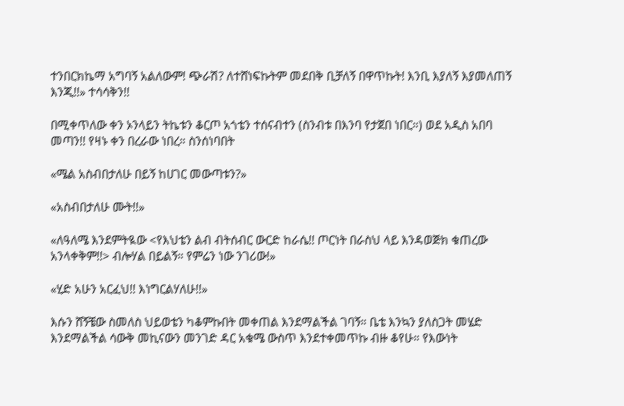ተንበርክኬማ አግባኝ አልለውም! ጭራሽ? ለተሸነፍኩትም መደበቅ ቢቻለኝ በዋጥኩት! እንቢ እያለኝ እያመለጠኝ እንጂ!!» ተሳሳቅን!!

በሚቀጥለው ቀን ኦንላይን ትኬቱን ቆርጦ አጎቴን ተሰናብተን (ስንብቱ በእንባ የታጀበ ነበር።) ወደ አዲስ አበባ መጣን!! የዛኑ ቀን በረራው ነበረ። ስንሰነባበት

«ሜል አስብበታለሁ በይኝ ከሀገር መውጣቱን?»

«አስብበታለሁ ሙት!!»

«ለዓለሜ እንደምትዪው <የእህቴን ልብ ብትሰብር ውርድ ከራሴ!! ጦርነት በራስህ ላይ እንዳወጅክ ቁጠረው አንላቀቅም!!> ብሎሃል በይልኝ። የምሬን ነው ንገሪው!»

«ሂድ አሁን አርፈህ!! እነግርልሃለሁ!!»

እሱን ሸኝቼው ስመለስ ህይወቴን ካቆምኩበት መቀጠል እንደማልችል ገባኝ። ቤቴ እንኳን ያለስጋት መሄድ እንደማልችል ሳውቅ መኪናውን መንገድ ዳር አቁሜ ውስጥ እንደተቀመጥኩ ብዙ ቆየሁ። የእውነት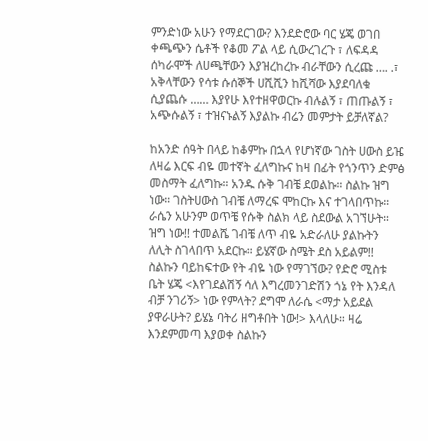ምንድነው አሁን የማደርገው? እንደድሮው ባር ሄጄ ወገበ ቀጫጭን ሴቶች የቆመ ፖል ላይ ሲውረገረጉ ፣ ለፍዳዳ ሰካራሞች ለሀጫቸውን እያዝረከረኩ ብራቸውን ሲረጩ …. .፣ አቅላቸውን የሳቱ ሱሰኞች ሀሺሺን ከሺሻው እያደባለቁ ሲያጨሱ …… እያየሁ እየተዘዋወርኩ ብሉልኝ ፣ ጠጡልኝ ፣ አጭሱልኝ ፣ ተዝናኑልኝ እያልኩ ብሬን መምታት ይቻለኛል?

ከአንድ ሰዓት በላይ ከቆምኩ በኋላ የሆነኛው ገስት ሀውስ ይዤ ለዛሬ እርፍ ብዬ መተኛት ፈለግኩና ከዛ በፊት የጎንጥን ድምፅ መስማት ፈለግኩ። አንዱ ሱቅ ገብቼ ደወልኩ። ስልኩ ዝግ ነው። ገስትሀውስ ገብቼ ለማረፍ ሞከርኩ እና ተገላበጥኩ። ራሴን አሁንም ወጥቼ የሱቅ ስልክ ላይ ስደውል አገኘሁት። ዝግ ነው!! ተመልሼ ገብቼ ለጥ ብዬ አድራለሁ ያልኩትን ለሊት ስገላበጥ አደርኩ። ይሄኛው ስሜት ደስ አይልም!! ስልኩን ባይከፍተው የት ብዬ ነው የማገኘው? የድሮ ሚስቱ ቤት ሄጄ <እየገደልሽኝ ሳለ እግረመንገድሽን ጎኔ የት እንዳለ ብቻ ንገሪኝ> ነው የምላት? ደግሞ ለራሴ <ማታ አይደል ያዋራሁት? ይሄኔ ባትሪ ዘግቶበት ነው!> እላለሁ። ዛሬ እንደምመጣ እያወቀ ስልኩን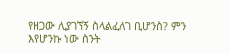የዘጋው ሊያገኘኝ ስላልፈለገ ቢሆንስ? ምን እየሆንኩ ነው ስንት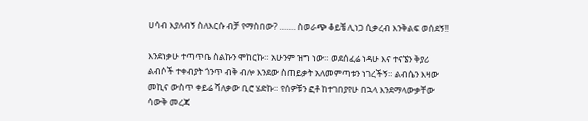ሀሳብ እያለብኝ ስለእርሱ ብቻ የማስበው? ……. ስወራጭ ቆይቼ ሊነጋ ሲቃረብ እንቅልፍ ወሰደኝ!!

እንደነቃሁ ተጣጥቤ ስልኩን ሞከርኩ። አሁንም ዝግ ነው። ወደሰፈሬ ነዳሁ እና ተናኜን ቅያሪ ልብሶች ተቀብያት ጎንጥ ብቅ ብሎ እንደው ስጠይቃት አለመምጣቱን ነገረችኝ። ልብሴን እዛው መኪና ውስጥ ቀይሬ ሻለቃው ቢሮ ሄድኩ። የሰዎቹን ፎቶ ከተገበያየሁ በኋላ እንደማላውቃቸው ሳውቅ መረጃ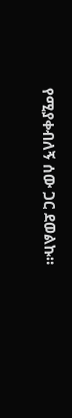የሚያቀብለኝ ሰው ጋር ደወልኩ።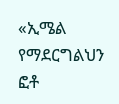«ኢሜል የማደርግልህን ፎቶ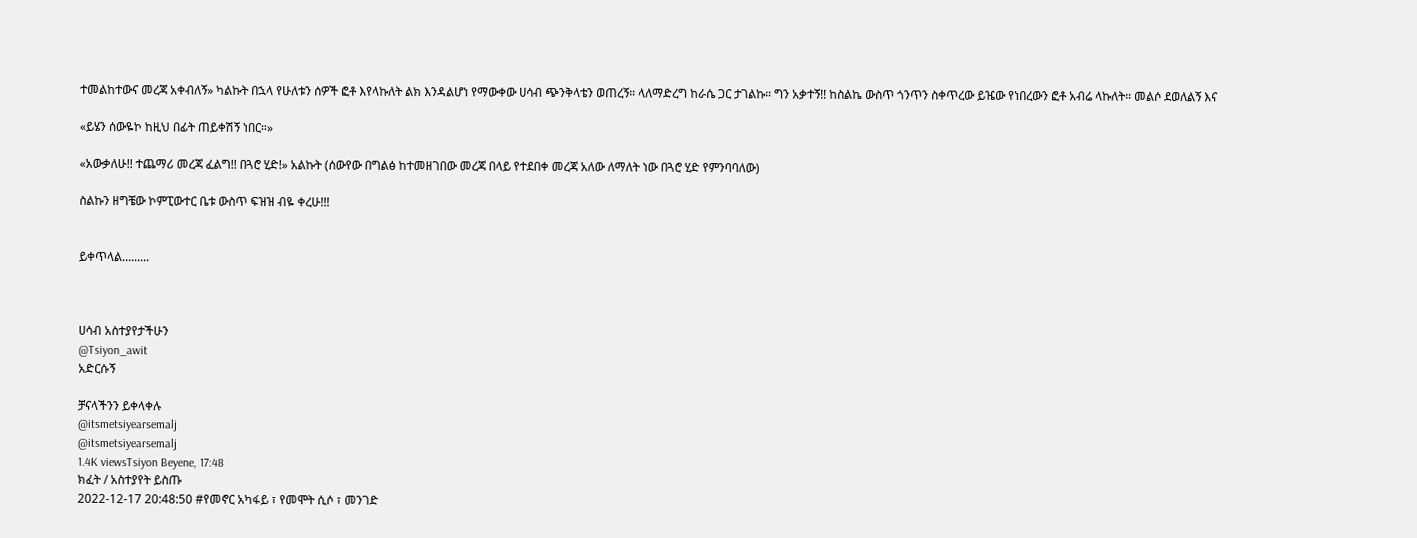ተመልከተውና መረጃ አቀብለኝ» ካልኩት በኋላ የሁለቱን ሰዎች ፎቶ እየላኩለት ልክ እንዳልሆነ የማውቀው ሀሳብ ጭንቅላቴን ወጠረኝ። ላለማድረግ ከራሴ ጋር ታገልኩ። ግን አቃተኝ!! ከስልኬ ውስጥ ጎንጥን ስቀጥረው ይዤው የነበረውን ፎቶ አብሬ ላኩለት። መልሶ ደወለልኝ እና

«ይሄን ሰውዬኮ ከዚህ በፊት ጠይቀሽኝ ነበር።»

«አውቃለሁ!! ተጨማሪ መረጃ ፈልግ!! በጓሮ ሂድ!» አልኩት (ሰውየው በግልፅ ከተመዘገበው መረጃ በላይ የተደበቀ መረጃ አለው ለማለት ነው በጓሮ ሂድ የምንባባለው)

ስልኩን ዘግቼው ኮምፒውተር ቤቱ ውስጥ ፍዝዝ ብዬ ቀረሁ!!!


ይቀጥላል.........



ሀሳብ አስተያየታችሁን
@Tsiyon_awit
አድርሱኝ

ቻናላችንን ይቀላቀሉ
@itsmetsiyearsemalj
@itsmetsiyearsemalj
1.4K viewsTsiyon Beyene, 17:48
ክፈት / አስተያየት ይስጡ
2022-12-17 20:48:50 #የመኖር አካፋይ ፣ የመሞት ሲሶ ፣ መንገድ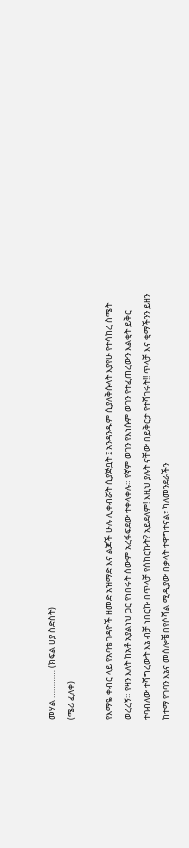መሃል ………… (ክፍል ሀያ ስድስት)
(ሜሪ ፈለቀ)

የእማዬ ቀብር ላይ የአባቴ ገዳዮች ዘመድ አዝማድ እና ልጆች ሁሉ ሊቀብሯት ሲያጅቧት ፤ አንዳንዱም ሲያለቅሱላት እያየሁ የተሳከረ ስሜት ወረረኝ። የዛን እለት ከአቶ አያልነህ ጋር የነበሩት ሰውም አረፋፍደው ተቀላቀሉ። የኛም ወገን የእነሱም ወገን የተፈጠረውን እልቂት ይቅር ተባብለው ተሻግረውት እኔ ብቻ ነበርኩ በጥላቻ የሰከርኩት? አይደለም! እዚህ ያሉት ናቸው በይቅርታ የተሻገሩት!! ጥላቻ እና ቂማችንን ይዘን ከተማ የገባን እኔና መሰሎቼ በየሶሻል ሚዲያው በቃላት ተዋግተናል፣ ካለመንደራችን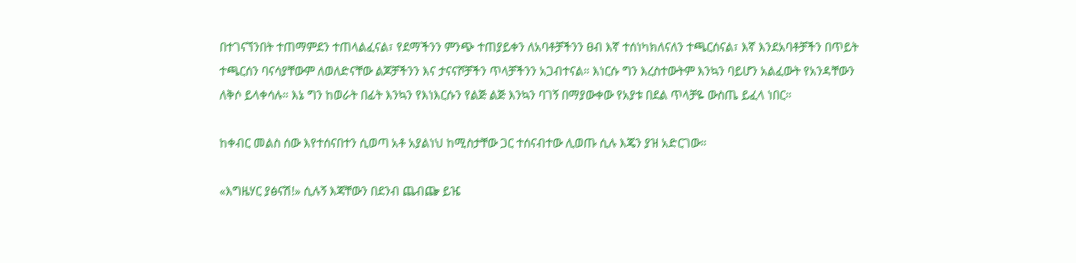በተገናኘንበት ተጠማምደን ተጠላልፈናል፣ የደማችንን ምንጭ ተጠያይቀን ለአባቶቻችንን ፀብ እኛ ተሰነካክለናለን ተጫርሰናል፣ እኛ እንደአባቶቻችን በጥይት ተጫርሰን ባናሳያቸውም ለወለድናቸው ልጆቻችንን እና ታናናሾቻችን ጥላቻችንን አጋብተናል። እነርሱ ግን እረስተውትም እንኳን ባይሆን አልፈውት የአንዳቸውን ለቅሶ ይላቀሳሉ። እኔ ግን ከወራት በፊት እንኳን የእነእርሱን የልጅ ልጅ እንኳን ባገኝ በማያውቀው የአያቱ በደል ጥላቻዬ ውስጤ ይፈላ ነበር።

ከቀብር መልስ ሰው እየተሰናበተን ሲወጣ አቶ አያልነህ ከሚስታቸው ጋር ተሰናብተው ሊወጡ ሲሉ እጄን ያዝ አድርገው።

«እግዜሃር ያፅናሽ!» ሲሉኝ እጃቸውን በደንብ ጨብጬ ይዤ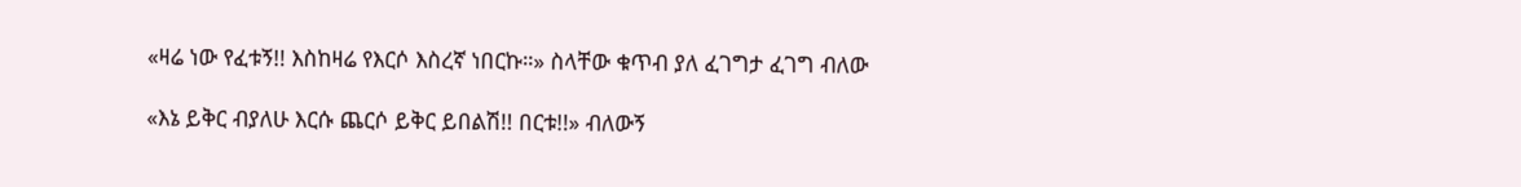«ዛሬ ነው የፈቱኝ!! እስከዛሬ የእርሶ እስረኛ ነበርኩ።» ስላቸው ቁጥብ ያለ ፈገግታ ፈገግ ብለው

«እኔ ይቅር ብያለሁ እርሱ ጨርሶ ይቅር ይበልሽ!! በርቱ!!» ብለውኝ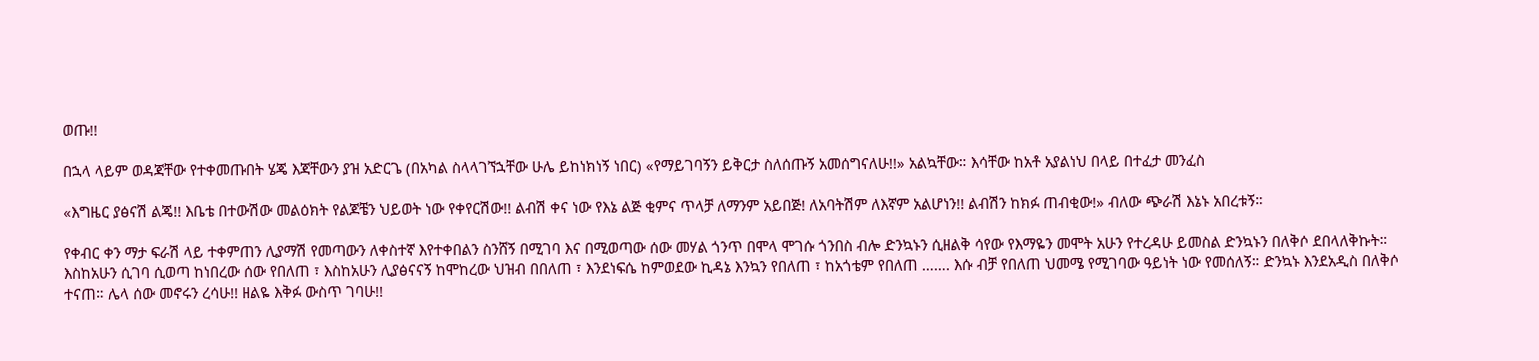ወጡ!!

በኋላ ላይም ወዳጃቸው የተቀመጡበት ሄጄ እጃቸውን ያዝ አድርጌ (በአካል ስላላገኘኋቸው ሁሌ ይከነክነኝ ነበር) «የማይገባኝን ይቅርታ ስለሰጡኝ አመሰግናለሁ!!» አልኳቸው። እሳቸው ከአቶ አያልነህ በላይ በተፈታ መንፈስ

«እግዜር ያፅናሽ ልጄ!! እቤቴ በተውሽው መልዕክት የልጆቼን ህይወት ነው የቀየርሽው!! ልብሽ ቀና ነው የእኔ ልጅ ቂምና ጥላቻ ለማንም አይበጅ! ለአባትሽም ለእኛም አልሆነን!! ልብሽን ከክፉ ጠብቂው!» ብለው ጭራሽ እኔኑ አበረቱኝ።

የቀብር ቀን ማታ ፍራሽ ላይ ተቀምጠን ሊያማሽ የመጣውን ለቀስተኛ እየተቀበልን ስንሸኝ በሚገባ እና በሚወጣው ሰው መሃል ጎንጥ በሞላ ሞገሱ ጎንበስ ብሎ ድንኳኑን ሲዘልቅ ሳየው የእማዬን መሞት አሁን የተረዳሁ ይመስል ድንኳኑን በለቅሶ ደበላለቅኩት። እስከአሁን ሲገባ ሲወጣ ከነበረው ሰው የበለጠ ፣ እስከአሁን ሊያፅናናኝ ከሞከረው ህዝብ በበለጠ ፣ እንደነፍሴ ከምወደው ኪዳኔ እንኳን የበለጠ ፣ ከአጎቴም የበለጠ ……. እሱ ብቻ የበለጠ ህመሜ የሚገባው ዓይነት ነው የመሰለኝ። ድንኳኑ እንደአዲስ በለቅሶ ተናጠ። ሌላ ሰው መኖሩን ረሳሁ!! ዘልዬ እቅፉ ውስጥ ገባሁ!!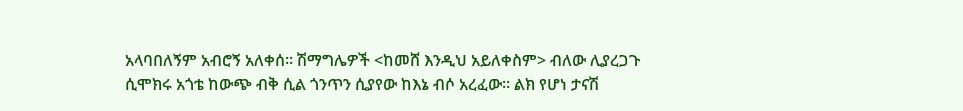አላባበለኝም አብሮኝ አለቀሰ። ሽማግሌዎች <ከመሸ እንዲህ አይለቀስም> ብለው ሊያረጋጉ ሲሞክሩ አጎቴ ከውጭ ብቅ ሲል ጎንጥን ሲያየው ከእኔ ብሶ አረፈው። ልክ የሆነ ታናሽ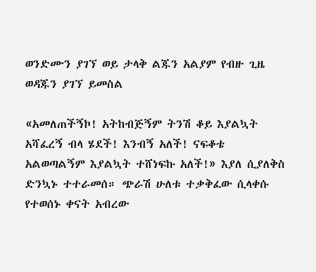ወንድሙን ያገኘ ወይ ታላቅ ልጁን አልያም የብዙ ጊዜ ወዳጁን ያገኘ ይመስል

«አመለጠችኝኮ! አትከብጅኝም ትንሽ ቆይ እያልኳት አሻፈረኝ ብላ ሄደች! እንብኝ አለች! ናፍቆቴ አልወጣልኝም እያልኳት ተሸነፍኩ አለች!» እያለ ሲያለቅስ ድንኳኑ ተተራመሰ። ጭራሽ ሁለቱ ተቃቅፈው ሲላቀሱ የተወሰኑ ቀናት አብረው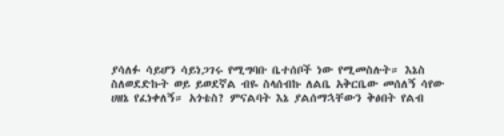ያሳለፉ ሳይሆን ሳይነጋገሩ የሚግባቡ ቤተሰቦች ነው የሚመስሉት። እኔስ ስለወደድኩት ወይ ይወደኛል ብዬ ስላሰብኩ ለልቤ አቅርቤው መሰለኝ ሳየው ሀዘኔ የፈነቀለኝ። አጎቴስ? ምናልባት እኔ ያልሰማኋቸውን ቅፅበት የልብ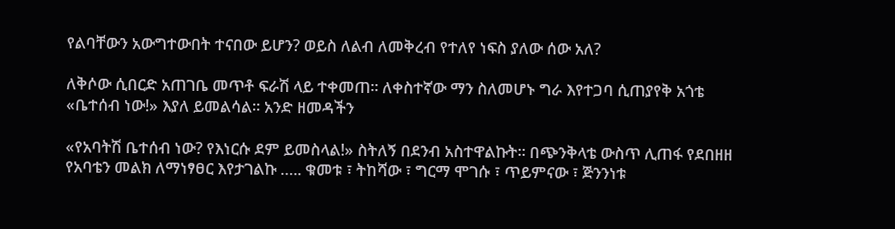የልባቸውን አውግተውበት ተናበው ይሆን? ወይስ ለልብ ለመቅረብ የተለየ ነፍስ ያለው ሰው አለ?

ለቅሶው ሲበርድ አጠገቤ መጥቶ ፍራሽ ላይ ተቀመጠ። ለቀስተኛው ማን ስለመሆኑ ግራ እየተጋባ ሲጠያየቅ አጎቴ «ቤተሰብ ነው!» እያለ ይመልሳል። አንድ ዘመዳችን

«የአባትሽ ቤተሰብ ነው? የእነርሱ ደም ይመስላል!» ስትለኝ በደንብ አስተዋልኩት። በጭንቅላቴ ውስጥ ሊጠፋ የደበዘዘ የአባቴን መልክ ለማነፃፀር እየታገልኩ ….. ቁመቱ ፣ ትከሻው ፣ ግርማ ሞገሱ ፣ ጥይምናው ፣ ጅንንነቱ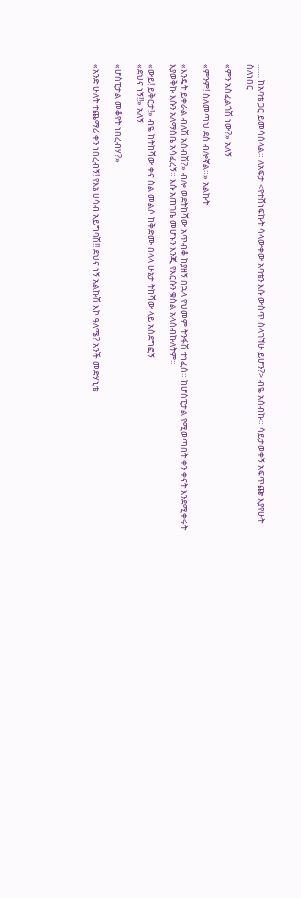…… ከአባቴ ጋር ይመሳሰላል። ለአፍታ <የተሸነፍኩት ሳላውቀው አባቴን እሱ ውስጥ ስላገኘሁ ይሆን?> ብዬ አሰብኩ። ሳይታወቀኝ አፍጥጬ እያየሁት ስለነበር

«ምን አስፈልጎሽ ነው?» አለኝ

«ምንም! ስለመጣህ ደስ ብሎኛል።» አልኩት

«እንዴት ይቀራል ብለሽ አሰብሽ?» ብሎ ወደትከሻው አጥብቆ ከያዘኝ በኋላ የህመም ትንፋሽ ተነፈሰ። ከሆስፒታል የሚወጣበት ቀን ቀናት እንደሚቀሩት እያወቅኩ እሱን አለማሰቤ አሳፈረኝ። እሱ አጠገቤ መሆኑን እንጂ የእርሱን ቁስል አላሰብኩለትም።

«ውይ! ይቅርታ!» ብዬ ከትከሻው ቀና ስል መልሶ ከቅድሙ በላላ ሁኔታ ትከሻው ላይ አስደግፎኝ
«ደህና ነኝ!!» አለኝ

«ሆስፒታል መቆየት ነበረብሃ?»

«አንድ ሁለት ተጨማሪ ቀን ነበረብኝ! የእኔ ሀሳብ አይግባሽ!! ደህና ነኝ አልኩሽ እኮ ዓለሜ? አንች መድሃኒቴ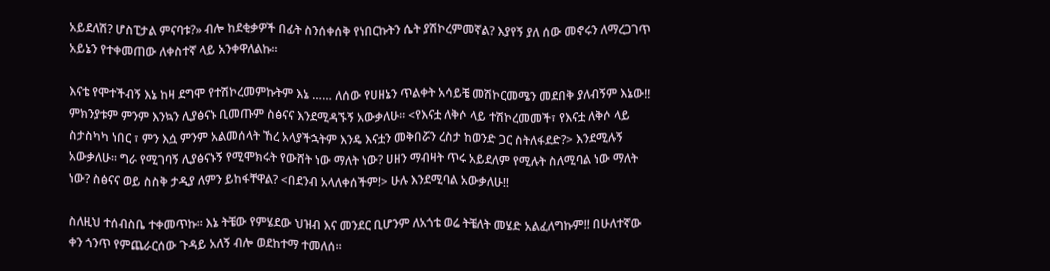አይደለሽ? ሆስፒታል ምናባቱ?» ብሎ ከደቂቃዎች በፊት ስንሰቀሰቅ የነበርኩትን ሴት ያሽኮረምመኛል? እያየኝ ያለ ሰው መኖሩን ለማረጋገጥ አይኔን የተቀመጠው ለቀስተኛ ላይ አንቀዋለልኩ።

እናቴ የሞተችብኝ እኔ ከዛ ደግሞ የተሽኮረመምኩትም እኔ …… ለሰው የሀዘኔን ጥልቀት አሳይቼ መሽኮርመሜን መደበቅ ያለብኝም እኔው!! ምክንያቱም ምንም እንኳን ሊያፅናኑ ቢመጡም ስፅናና እንደሚዳኙኝ አውቃለሁ። <የእናቷ ለቅሶ ላይ ተሽኮረመመች፣ የእናቷ ለቅሶ ላይ ስታስካካ ነበር ፣ ምን እሷ ምንም አልመሰላት ኸረ አላያችኋትም እንዴ እናቷን መቅበሯን ረስታ ከወንድ ጋር ስትለፋደድ?> እንደሚሉኝ አውቃለሁ። ግራ የሚገባኝ ሊያፅናኑኝ የሚሞክሩት የውሸት ነው ማለት ነው? ሀዘን ማብዛት ጥሩ አይደለም የሚሉት ስለሚባል ነው ማለት ነው? ስፅናና ወይ ስስቅ ታዲያ ለምን ይከፋቸዋል? <በደንብ አላለቀሰችም!> ሁሉ እንደሚባል አውቃለሁ!!

ስለዚህ ተሰብስቤ ተቀመጥኩ። እኔ ትቼው የምሄደው ህዝብ እና መንደር ቢሆንም ለአጎቴ ወሬ ትቼለት መሄድ አልፈለግኩም!! በሁለተኛው ቀን ጎንጥ የምጨራርሰው ጉዳይ አለኝ ብሎ ወደከተማ ተመለሰ።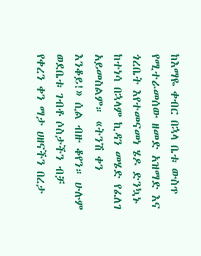ከእማዬ ቀብር በኋላ ቤቱ ውስጥ የሚተራመሰው ዘመድ አዝማድ እና ጎረቤት እየተመናመነ ሄዶ ድንኳኑ ከተነሳ በኋላም ኪዳን መሄድ የፈለገ አይመስልም። «ትንሽ ቀን እንቆይ!» ሲል ብዙ ቆየን። ሁሉም ወደቤቱ ገብቶ ሶስታችን ብቻ የቀረን ቀን ማታ ሀዘናችን በረታ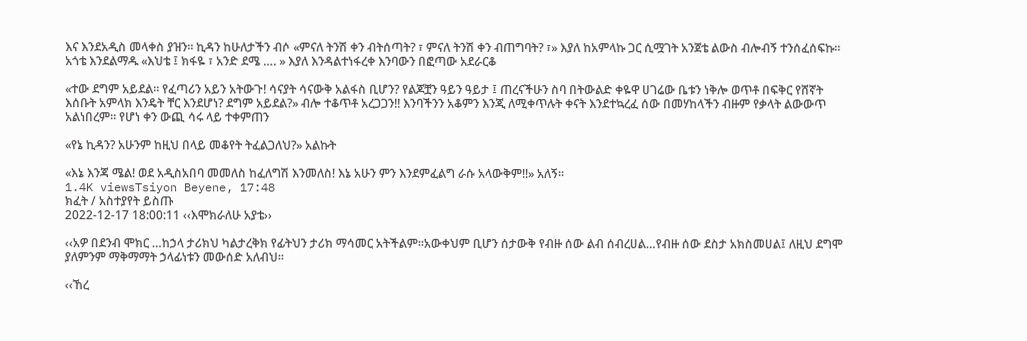እና እንደአዲስ መላቀስ ያዝን። ኪዳን ከሁለታችን ብሶ «ምናለ ትንሽ ቀን ብትሰጣት? ፣ ምናለ ትንሽ ቀን ብጠግባት? ፣» እያለ ከአምላኩ ጋር ሲሟገት አንጀቴ ልውስ ብሎብኝ ተንሰፈሰፍኩ። አጎቴ እንደልማዱ «እህቴ ፤ ክፋዬ ፣ አንድ ደሜ …. » እያለ እንዳልተነፋረቀ እንባውን በፎጣው አደራርቆ

«ተው ደግም አይደል። የፈጣሪን አይን አትውጉ! ሳናያት ሳናውቅ አልፋስ ቢሆን? የልጆቿን ዓይን ዓይታ ፤ ጠረናችሁን ስባ በትውልድ ቀዬዋ ሀገሬው ቤቱን ነቅሎ ወጥቶ በፍቅር የሸኛት እሰቡት አምላክ እንዴት ቸር እንደሆነ? ደግም አይደል?» ብሎ ተቆጥቶ አረጋጋን!! እንባችንን አቆምን እንጂ ለሚቀጥሉት ቀናት እንደተኳረፈ ሰው በመሃከላችን ብዙም የቃላት ልውውጥ አልነበረም። የሆነ ቀን ውጪ ሳሩ ላይ ተቀምጠን

«የኔ ኪዳን? አሁንም ከዚህ በላይ መቆየት ትፈልጋለህ?» አልኩት

«እኔ እንጃ ሜል! ወደ አዲስአበባ መመለስ ከፈለግሽ እንመለስ! እኔ አሁን ምን እንደምፈልግ ራሱ አላውቅም!!» አለኝ።
1.4K viewsTsiyon Beyene, 17:48
ክፈት / አስተያየት ይስጡ
2022-12-17 18:00:11 ‹‹እሞክራለሁ አያቴ››

‹‹አዎ በደንብ ሞክር …ከኃላ ታሪክህ ካልታረቅክ የፊትህን ታሪክ ማሳመር አትችልም፡፡አውቀህም ቢሆን ሰታውቅ የብዙ ሰው ልብ ሰብረሀል…የብዙ ሰው ደስታ አክስመሀል፤ ለዚህ ደግሞ ያለምንም ማቅማማት ኃላፊነቱን መውሰድ አለብህ፡፡

‹‹ኸረ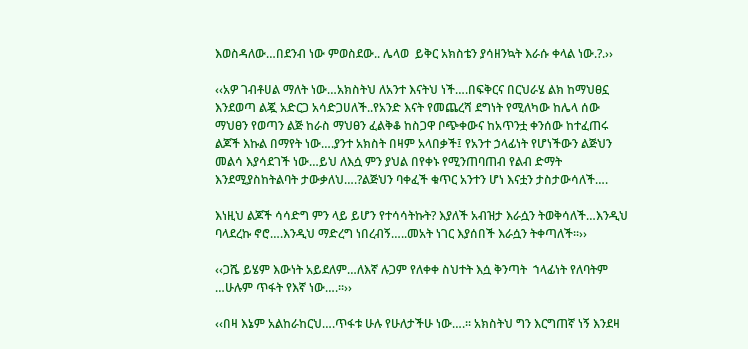እወስዳለው…በደንብ ነው ምወስደው.. ሌላወ  ይቅር አክስቴን ያሳዘንኳት እራሱ ቀላል ነው.?.››

‹‹አዎ ገብቶሀል ማለት ነው…አክስትህ ለአንተ እናትህ ነች….በፍቅርና በርህራሄ ልክ ከማህፀኗ እንደወጣ ልጇ አድርጋ አሳድጋሀለች..የአንድ እናት የመጨረሻ ደግነት የሚለካው ከሌላ ሰው ማህፀን የወጣን ልጅ ከራስ ማህፀን ፈልቅቆ ከስጋዋ ቦጭቀውና ከአጥንቷ ቀንሰው ከተፈጠሩ ልጆች እኩል በማየት ነው….ያንተ አክስት በዛም አላበቃች፤ የአንተ ኃላፊነት የሆነችውን ልጅህን መልሳ እያሳደገች ነው…ይህ ለእሷ ምን ያህል በየቀኑ የሚንጠባጠብ የልብ ድማት እንደሚያስከትልባት ታውቃለህ….?ልጅህን ባቀፈች ቁጥር አንተን ሆነ እናቷን ታስታውሳለች….

እነዚህ ልጆች ሳሳድግ ምን ላይ ይሆን የተሳሳትኩት? እያለች አብዝታ እራሷን ትወቅሳለች…እንዲህ ባላደረኩ ኖሮ….እንዲህ ማድረግ ነበረብኝ…..መአት ነገር እያሰበች እራሷን ትቀጣለች፡፡››

‹‹ጋሼ ይሄም እውነት አይደለም…ለእኛ ሉጋም የለቀቀ ስህተት እሷ ቅንጣት  ኀላፊነት የለባትም …ሁሉም ጥፋት የእኛ ነው….፡፡››

‹‹በዛ እኔም አልከራከርህ….ጥፋቱ ሁሉ የሁለታችሁ ነው….፡፡ አክስትህ ግን እርግጠኛ ነኝ እንደዛ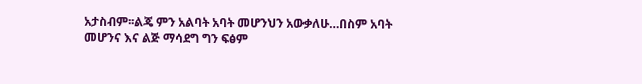አታስብም፡፡ልጄ ምን አልባት አባት መሆንህን አውቃለሁ…በስም አባት መሆንና እና ልጅ ማሳደግ ግን ፍፅም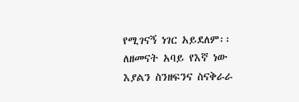የሚገናኝ ነገር አይደለም፡፡ለዘመናት አባይ የእኛ ነው እያልን ስንዘፍንና ስናቅራራ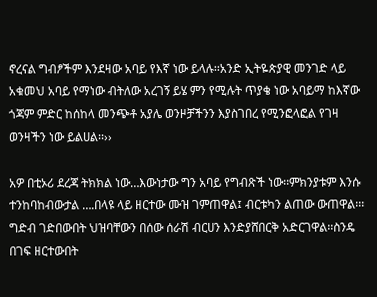ኖረናል ግብፆችም እንደዛው አባይ የእኛ ነው ይላሉ፡፡አንድ ኢትዬጵያዊ መንገድ ላይ አቁመህ አባይ የማነው ብትለው አረገኝ ይሄ ምን የሚሉት ጥያቄ ነው አባይማ ከእኛው ጎጃም ምድር ከሰከላ መንጭቶ አያሌ ወንዞቻችንን እያስገበረ የሚንፎላፎል የገዛ ወንዛችን ነው ይልሀል፡፡››

አዎ በቲኦሪ ደረጃ ትክክል ነው…እውነታው ግን አባይ የግብጽች ነው፡፡ምክንያቱም እንሱ ተንከባከብውታል ….በላዩ ላይ ዘርተው ሙዝ ገምጠዋል፤ ብርቱካን ልጠው ውጠዋል፡፡፡ግድብ ገድበውበት ህዝባቸውን በሰው ሰራሽ ብርሀን እንድያሸበርቅ አድርገዋል፡፡ስንዴ በገፍ ዘርተውበት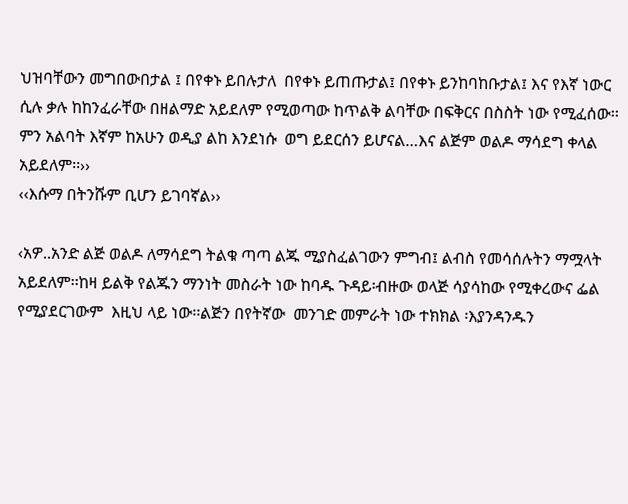ህዝባቸውን መግበውበታል ፤ በየቀኑ ይበሉታለ  በየቀኑ ይጠጡታል፤ በየቀኑ ይንከባከቡታል፤ እና የእኛ ነውር ሲሉ ቃሉ ከከንፈራቸው በዘልማድ አይደለም የሚወጣው ከጥልቅ ልባቸው በፍቅርና በስስት ነው የሚፈሰው፡፡ ምን አልባት እኛም ከአሁን ወዲያ ልከ እንደነሱ  ወግ ይደርሰን ይሆናል…እና ልጅም ወልዶ ማሳደግ ቀላል አይደለም፡፡››
‹‹እሱማ በትንሹም ቢሆን ይገባኛል››

‹አዎ..አንድ ልጅ ወልዶ ለማሳደግ ትልቁ ጣጣ ልጁ ሚያስፈልገውን ምግብ፤ ልብስ የመሳሰሉትን ማሟላት አይደለም፡፡ከዛ ይልቅ የልጁን ማንነት መስራት ነው ከባዱ ጉዳይ፡ብዙው ወላጅ ሳያሳከው የሚቀረውና ፌል የሚያደርገውም  እዚህ ላይ ነው፡፡ልጅን በየትኛው  መንገድ መምራት ነው ተክክል ፡እያንዳንዱን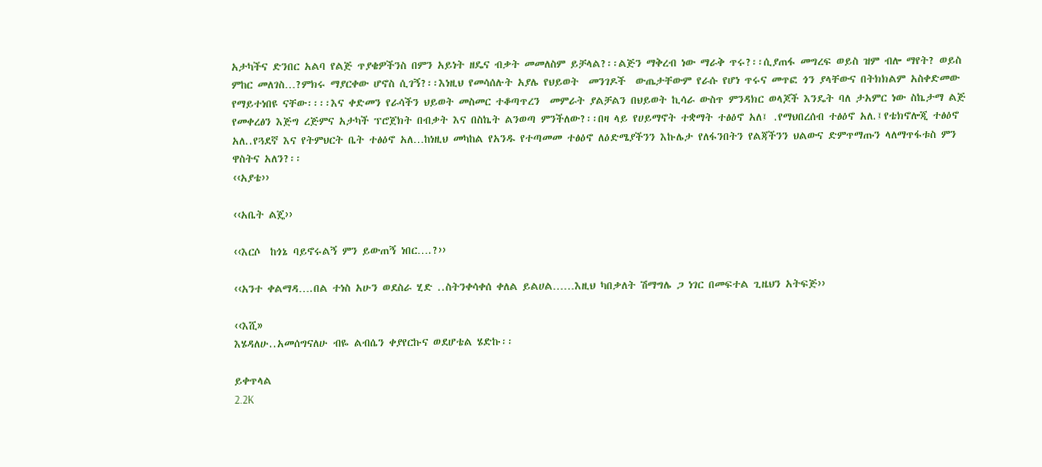አታካችና ድንበር አልባ የልጅ ጥያቄዎችንስ በምን አይነት ዘዴና ብቃት መመለስም ይቻላል?፡፡ልጅን ማቅረብ ነው ማራቅ ጥሩ?፡፡ሲያጠፋ መግረፍ ወይስ ዝም ብሎ ማየት? ወይስ ምከር መለገስ…?ምክሩ ማያርቀው ሆኖስ ሲገኝ?፡፡እነዚህ የመሳሰሉት አያሌ የህይወት  መንገዶች  ውጤታቸውም የራሱ የሆነ ጥሩና መጥፎ ጎን ያላቸውና በትክክልም አስቀድመው የማይተነበዩ ናቸው፡፡፡፡እና ቀድመን የራሳችን ህይወት መስመር ተቆጣጥረን  መምራት ያልቻልን በህይወት ኪሳራ ውስጥ ምንዳክር ወላጆች እንዴት ባለ ታአምር ነው ስኬታማ ልጅ የመቀረፅን እጅግ ረጅምና አታካች ፕሮጀክት በብቃት እና በስኬት ልንወጣ ምንችለው?፡፡በዛ ላይ የሀይማኖት ተቋማት ተፅዕኖ አለ፤ .የማህበረሰብ ተፅዕኖ አለ.፤የቴክኖሎጂ ተፅዕኖ አለ..የጓደኛ እና የትምህርት ቤት ተፅዕኖ አለ…ከነዚህ መካከል የአንዱ የተጣመመ ተፅዕኖ ለዕድሜያችንን እኩሌታ የለፋንበትን የልጃችንን ህልውና ድምጥማጡን ላለማጥፋቱስ ምን ዋስትና አለን?፡፡
‹‹አያቴ››

‹‹አቤት ልጄ››

‹‹እርሶ  ከጎኔ ባይኖሩልኝ ምን ይውጠኝ ነበር….?››

‹‹አንተ ቀልማዳ….በል ተነስ አሁን ወደስራ ሂድ ..ስትንቀሳቀሰ ቀለል ይልሀል……እዚህ ካበቃለት ሽማግሌ ጋ ነገር በመፍተል ጊዜህን አትፍጅ››

‹‹እሺ»
እሄዳለሁ..አመሰግናለሁ ብዬ ልብሴን ቀያየርኩና ወደሆቴል ሄድኩ፡፡

ይቀጥላል
2.2K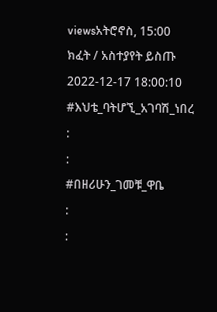viewsአትሮኖስ, 15:00
ክፈት / አስተያየት ይስጡ
2022-12-17 18:00:10 #እህቴ_ባትሆኚ_አገባሽ_ነበረ
:
:
#በዘሪሁን_ገመቹ_ዋቤ
:
: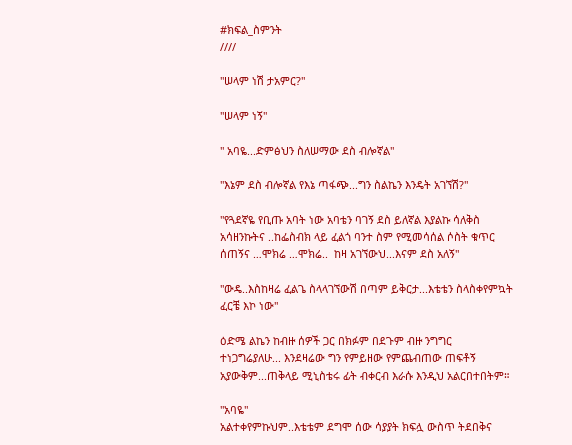#ክፍል_ስምንት
////

"ሠላም ነሽ ታአምር?"

"ሠላም ነኝ"

" አባዬ...ድምፅህን ስለሠማው ደስ ብሎኛል"

"እኔም ደስ ብሎኛል የእኔ ጣፋጭ...ግን ስልኬን እንዴት አገኘሽ?"

"የጓደኛዬ የቢጡ አባት ነው አባቴን ባገኝ ደስ ይለኛል እያልኩ ሳለቅስ አሳዘንኩትና ..ከፌስብክ ላይ ፈልጎ ባንተ ስም የሚመሳሰል ሶስት ቁጥር ሰጠኝና …ሞክሬ …ሞክሬ..  ከዛ አገኘውህ...እናም ደስ አለኝ"

"ውዴ..እስከዛሬ ፈልጌ ስላላገኘውሽ በጣም ይቅርታ...እቴቴን ስላስቀየምኳት ፈርቼ እኮ ነው"

ዕድሜ ልኬን ከብዙ ሰዎች ጋር በክፉም በደጉም ብዙ ንግግር ተነጋግሬያለሁ... እንደዛሬው ግን የምይዘው የምጨብጠው ጠፍቶኝ አያውቅም...ጠቅላይ ሚኒስቴሩ ፊት ብቀርብ እራሱ እንዲህ አልርበተበትም።

"አባዬ"
አልተቀየምኩህም..እቴቴም ደግሞ ሰው ሳያያት ክፍሏ ውስጥ ትደበቅና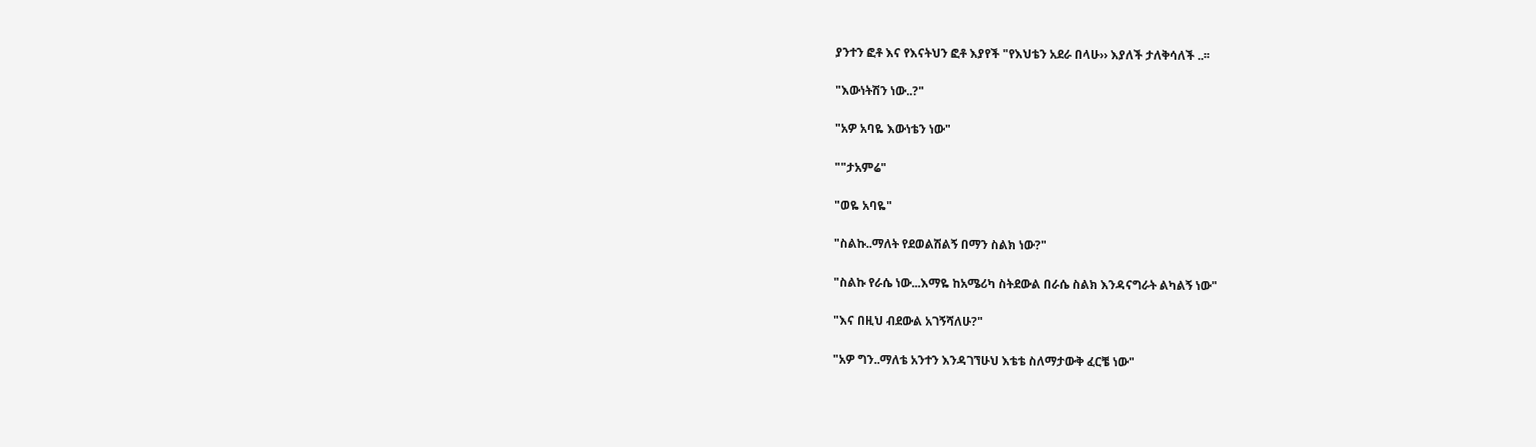ያንተን ፎቶ እና የእናትህን ፎቶ እያየች "የእህቴን አደራ በላሁ›› እያለች ታለቅሳለች ..፡፡

"እውነትሽን ነው..?"

"አዎ አባዬ እውነቴን ነው"

""ታአምሬ"

"ወዬ አባዬ"

"ስልኩ..ማለት የደወልሽልኝ በማን ስልክ ነው?"

"ስልኩ የራሴ ነው...እማዬ ከአሜሪካ ስትደውል በራሴ ስልክ እንዳናግራት ልካልኝ ነው"

"እና በዚህ ብደውል አገኝሻለሁ?"

"አዎ ግን..ማለቴ አንተን እንዳገኘሁህ እቴቴ ስለማታውቅ ፈርቼ ነው"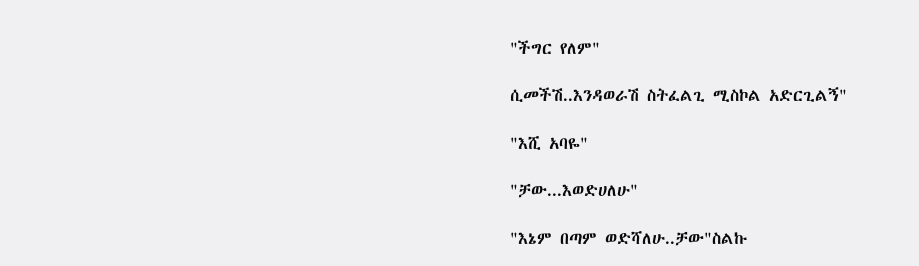"ችግር የለም"

ሲመችሽ..እንዳወራሽ ስትፈልጊ ሚስኮል አድርጊልኝ"

"እሺ አባዬ"

"ቻው...እወድሀለሁ"

"እኔም በጣም ወድሻለሁ..ቻው"ስልኩ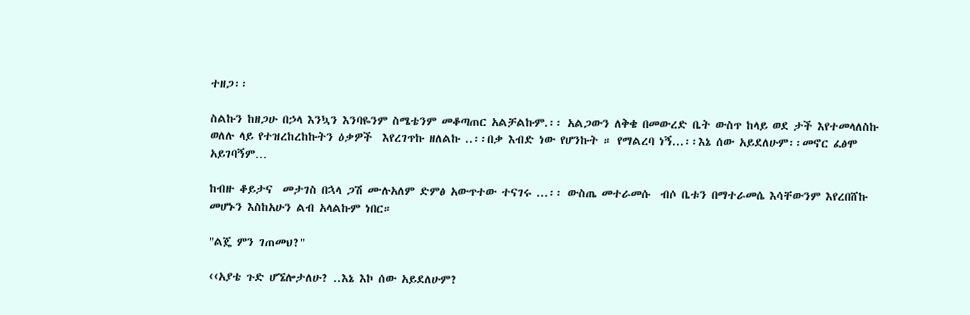ተዘጋ፡፡

ስልኩን ከዘጋሁ በኃላ እንኳን እንባዬንም ስሜቴንም መቆጣጠር አልቻልኩም.፡፡ አልጋውን ለቅቄ በመውረድ ቤት ውስጥ ከላይ ወደ ታች እየተመላለስኩ   ወለሉ ላይ የተዝረከረከኩትን ዕቃዎች  እየረገጥኩ ዘለልኩ ..፡፡በቃ እብድ ነው የሆንኩት ። የማልረባ ነኝ...፡፡እኔ ሰው አይደለሁም፡፡መኖር ፈፅሞ አይገባኝም…

ከብዙ ቆይታና  መታገስ በኋላ ጋሽ ሙሉአለም ድምፅ አውጥተው ተናገሩ ...፡፡ ውስጤ መተራመሱ  ብሶ ቤቱን በማተራመሴ እሳቸውንም እየረበሸኩ መሆኑን እስከአሁን ልብ አላልኩም ነበር።

"ልጄ ምን ገጠመህ?"

‹‹አያቴ ጉድ ሆኜሎታለሁ? ..እኔ እኮ ሰው አይደለሁም?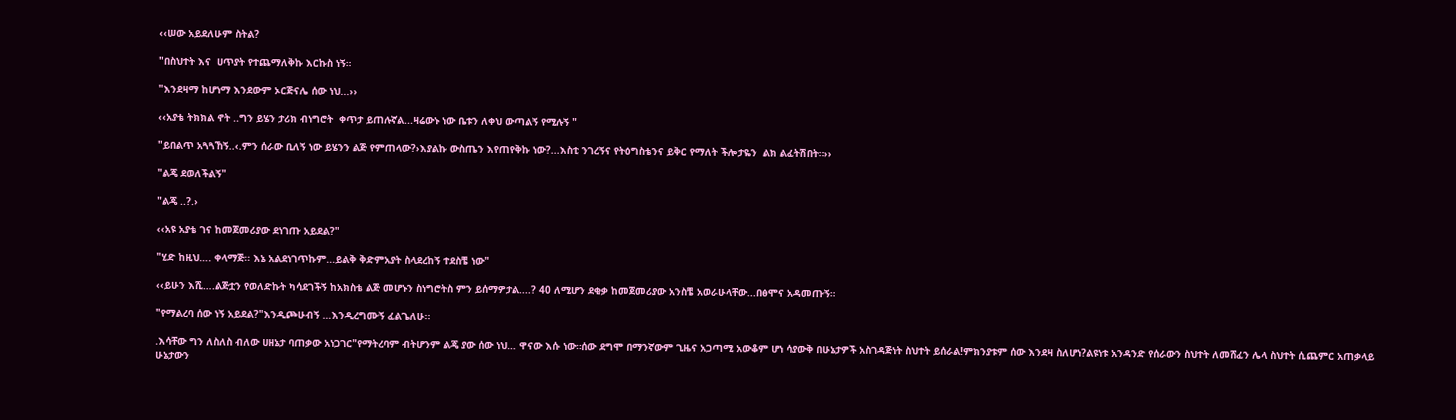‹‹ሠው አይደለሁም ስትል?

"በስህተት እና  ሀጥያት የተጨማለቅኩ እርኩስ ነኝ።

"እንደዛማ ከሆነማ እንደውም ኦርጅናሌ ሰው ነህ...››

‹‹አያቴ ትክክል ኖት ..ግን ይሄን ታሪክ ብነግሮት  ቀጥታ ይጠሉኛል...ዛሬውኑ ነው ቤቱን ለቀህ ውጣልኝ የሚሉኝ "

"ይበልጥ አጓጓኸኝ..‹.ምን ሰራው ቢለኝ ነው ይሄንን ልጅ የምጠላው?›እያልኩ ውስጤን እየጠየቅኩ ነው?...እስቲ ንገረኝና የትዕግስቴንና ይቅር የማለት ችሎታዬን  ልክ ልፈትሽበት።››

"ልጄ ደወለችልኝ"

"ልጄ ..?.›

‹‹አዩ አያቴ ገና ከመጀመሪያው ደነገጡ አይደል?"

"ሂድ ከዚህ…. ቀላማጅ፡፡ እኔ አልደነገጥኩም...ይልቅ ቅድምአያት ስላደረከኝ ተደስቼ ነው"

‹‹ይሁን እሺ….ልጅቷን የወለድኩት ካሳደገችኝ ከአክስቴ ልጅ መሆኑን ስነግሮትስ ምን ይሰማዎታል....? 40 ለሚሆን ደቂቃ ከመጀመሪያው አንስቼ አወራሁላቸው...በፅሞና አዳመጡኝ።

"የማልረባ ሰው ነኝ አይደል?"እንዲጮሁብኝ …እንዲረግሙኝ ፈልጌለሁ፡፡

.እሳቸው ግን ለስለስ ብለው ሀዘኔታ ባጠቃው አነጋገር"የማትረባም ብትሆንም ልጄ ያው ሰው ነህ… ዋናው እሱ ነው።ሰው ደግሞ በማንኛውም ጊዜና አጋጣሚ አውቆም ሆነ ሳያውቅ በሁኔታዎች አስገዳጅነት ስህተት ይሰራል!ምክንያቱም ሰው እንደዛ ስለሆነ?ልዩነቱ አንዳንድ የሰራውን ስህተት ለመሸፈን ሌላ ስህተት ሲጨምር አጠቃላይ ሁኔታውን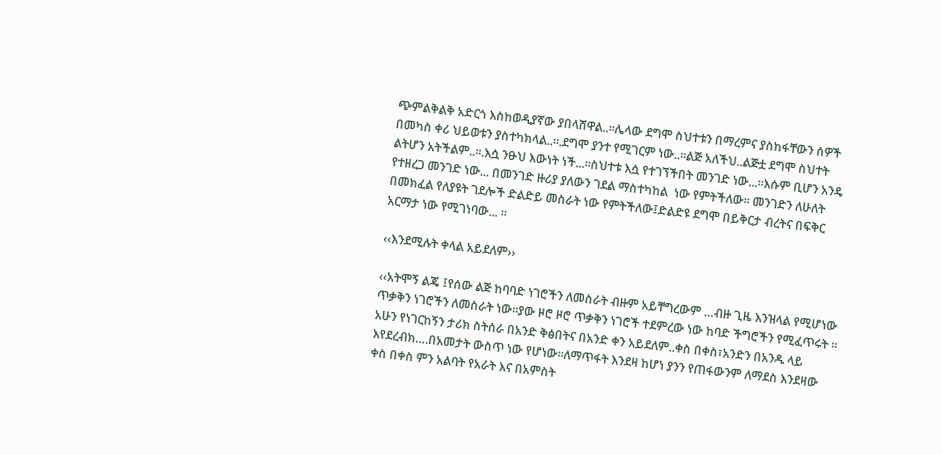ጭምልቅልቅ አድርጎ እስከወዲያኛው ያበላሸዋል..፡፡ሌላው ደግሞ ስህተቱን በማረምና ያስከፋቸውን ሰዎች በመካስ ቀሪ ህይወቱን ያስተካክላል..፡፡.ደግሞ ያንተ የሚገርም ነው..፡፡ልጅ አለችህ..ልጅቷ ደግሞ ስህተት ልትሆን አትችልም..፡፡.እሷ ንፁህ እውነት ነች...፡፡ስህተቱ እሷ የተገኘችበት መንገድ ነው...፡፡እሱም ቢሆን አንዴ የተዘረጋ መንገድ ነው... በመንገድ ዙሪያ ያለውን ገደል ማስተካከል  ነው የምትችለው፡፡ መንገድን ለሁለት በመክፈል የለያዩት ገደሎች ድልድይ መስራት ነው የምትችለው፤ድልድዩ ደግሞ በይቅርታ ብረትና በፍቅር አርማታ ነው የሚገነባው... ፡፡

‹‹እንደሚሉት ቀላል አይደለም››

‹‹አትሞኝ ልጄ ፤የሰው ልጅ ከባባድ ነገሮችን ለመስራት ብዙም አይቸግረውም …ብዙ ጊዜ እንዝላል የሚሆነው ጥቃቅን ነገሮችን ለመስራት ነው፡፡ያው ዞሮ ዞሮ ጥቃቅን ነገሮች ተደምረው ነው ከባድ ችግሮችን የሚፈጥሩት ፡፡አሁን የነገርከኝን ታሪክ ስትሰራ በአንድ ቅፅበትና በአንድ ቀን አይደለም..ቀስ በቀስ፣አንድን በአንዱ ላይ እየደረብክ….በአመታት ውስጥ ነው የሆነው፡፡ለማጥፋት እንደዛ ከሆነ ያንን የጠፋውንም ለማደስ እንደዛው ቀስ በቀስ ምን አልባት የአራት እና በአምስት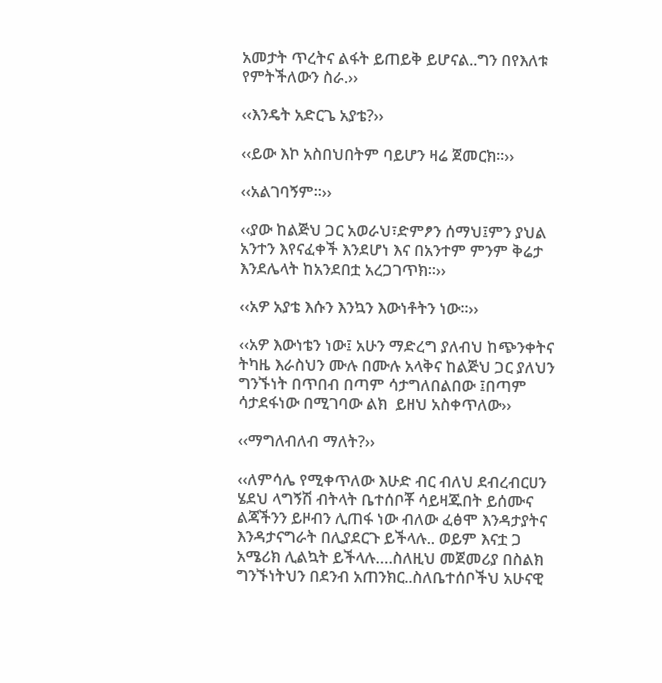አመታት ጥረትና ልፋት ይጠይቅ ይሆናል..ግን በየእለቱ የምትችለውን ስራ.››

‹‹እንዴት አድርጌ አያቴ?››

‹‹ይው እኮ አስበህበትም ባይሆን ዛሬ ጀመርክ፡፡››

‹‹አልገባኝም፡፡››

‹‹ያው ከልጅህ ጋር አወራህ፣ድምፆን ሰማህ፤ምን ያህል አንተን እየናፈቀች እንደሆነ እና በአንተም ምንም ቅሬታ እንደሌላት ከአንደበቷ አረጋገጥክ፡፡››

‹‹አዎ አያቴ እሱን እንኳን እውነቶትን ነው፡፡››

‹‹አዎ እውነቴን ነው፤ አሁን ማድረግ ያለብህ ከጭንቀትና ትካዜ እራስህን ሙሉ በሙሉ አላቅና ከልጅህ ጋር ያለህን ግንኙነት በጥበብ በጣም ሳታግለበልበው ፤በጣም ሳታደፋነው በሚገባው ልክ  ይዘህ አስቀጥለው››

‹‹ማግለብለብ ማለት?››

‹‹ለምሳሌ የሚቀጥለው እሁድ ብር ብለህ ደብረብርሀን ሄደህ ላግኝሽ ብትላት ቤተሰቦቾ ሳይዛጁበት ይሰሙና ልጃችንን ይዞብን ሊጠፋ ነው ብለው ፈፅሞ እንዳታያትና እንዳታናግራት በሊያደርጉ ይችላሉ.. ወይም እናቷ ጋ አሜሪክ ሊልኳት ይችላሉ….ስለዚህ መጀመሪያ በስልክ ግንኙነትህን በደንብ አጠንክር..ስለቤተሰቦችህ አሁናዊ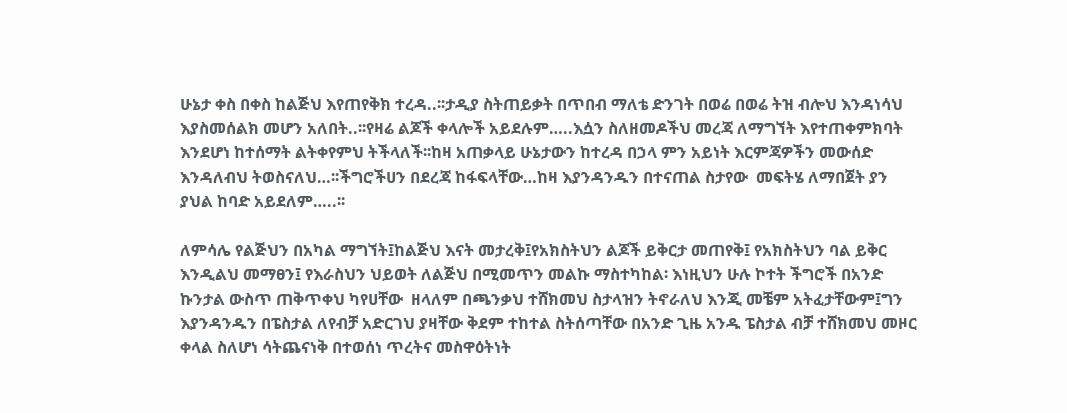ሁኔታ ቀስ በቀስ ከልጅህ እየጠየቅክ ተረዳ..፡፡ታዲያ ስትጠይቃት በጥበብ ማለቴ ድንገት በወሬ በወሬ ትዝ ብሎህ እንዳነሳህ እያስመሰልክ መሆን አለበት..፡፡የዛሬ ልጆች ቀላሎች አይደሉም…..እሷን ስለዘመዶችህ መረጃ ለማግኘት እየተጠቀምክባት እንደሆነ ከተሰማት ልትቀየምህ ትችላለች፡፡ከዛ አጠቃላይ ሁኔታውን ከተረዳ በኃላ ምን አይነት እርምጃዎችን መውሰድ እንዳለብህ ትወስናለህ…፡፡ችግሮችሀን በደረጃ ከፋፍላቸው…ከዛ እያንዳንዱን በተናጠል ስታየው  መፍትሄ ለማበጀት ያን ያህል ከባድ አይደለም…..፡፡

ለምሳሌ የልጅህን በአካል ማግኘት፤ከልጅህ እናት መታረቅ፤የአክስትህን ልጆች ይቅርታ መጠየቅ፤ የአክስትህን ባል ይቅር እንዲልህ መማፀን፤ የእራስህን ህይወት ለልጅህ በሚመጥን መልኩ ማስተካከል፡ እነዚህን ሁሉ ኮተት ችግሮች በአንድ ኩንታል ውስጥ ጠቅጥቀህ ካየሀቸው  ዘላለም በጫንቃህ ተሸክመህ ስታላዝን ትኖራለህ እንጂ መቼም አትፈታቸውም፤ግን እያንዳንዱን በፔስታል ለየብቻ አድርገህ ያዛቸው ቅደም ተከተል ስትሰጣቸው በአንድ ጊዜ አንዱ ፔስታል ብቻ ተሸክመህ መዞር ቀላል ስለሆነ ሳትጨናነቅ በተወሰነ ጥረትና መስዋዕትነት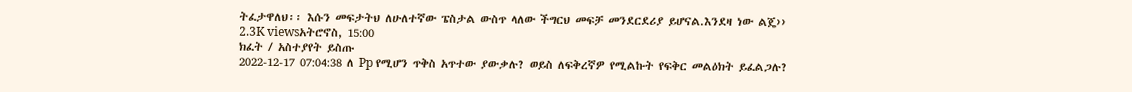ትፈታዋለህ፡፡ እሱን መፍታትህ ለሁለተኛው ፔስታል ውስጥ ላለው ችግርህ መፍቻ መንደርደሪያ ይሆናል.እንደዛ ነው ልጄ››
2.3K viewsአትሮኖስ, 15:00
ክፈት / አስተያየት ይስጡ
2022-12-17 07:04:38 ለ Pp የሚሆን ጥቅስ አጥተው ያውቃሉ? ወይስ ለፍቅረኛዎ የሚልኩት የፍቅር መልዕክት ይፈልጋሉ?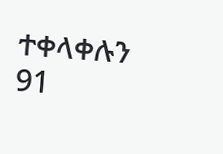ተቀላቀሉን
91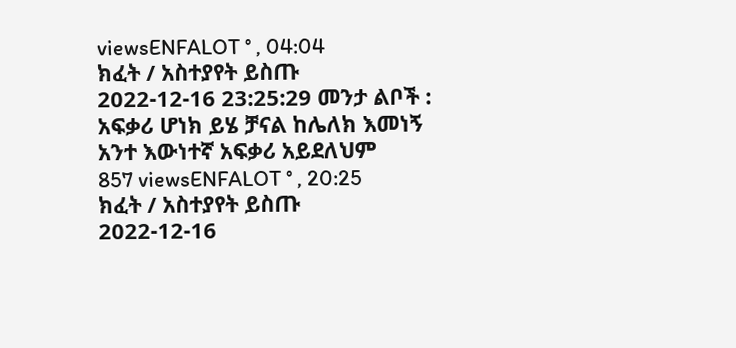viewsENFALOT ° , 04:04
ክፈት / አስተያየት ይስጡ
2022-12-16 23:25:29 መንታ ልቦች :
አፍቃሪ ሆነክ ይሄ ቻናል ከሌለክ እመነኝ አንተ እውነተኛ አፍቃሪ አይደለህም
857 viewsENFALOT ° , 20:25
ክፈት / አስተያየት ይስጡ
2022-12-16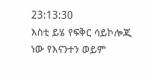23:13:30
እስቲ ይሄ የፍቅር ሳይኮሎጂ ነው የእናንተን ወይም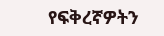የፍቅረኛዎትን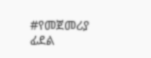#የመጀመሪያ ፊደል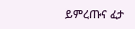ይምረጡና ፈታ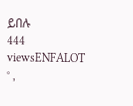ይበሉ
444 viewsENFALOT ° ,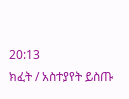20:13
ክፈት / አስተያየት ይስጡ